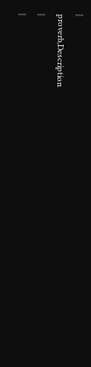|
proverb,Description
|
|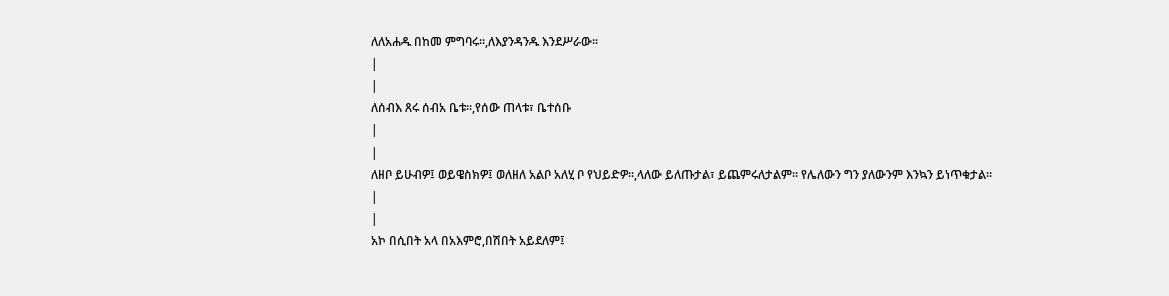ለለአሐዱ በከመ ምግባሩ።,ለእያንዳንዱ እንደሥራው፡፡
|
|
ለሰብእ ጸሩ ሰብአ ቤቱ፡፡,የሰው ጠላቱ፣ ቤተሰቡ
|
|
ለዘቦ ይሁብዎ፤ ወይዌስክዎ፤ ወለዘለ አልቦ አለሂ ቦ የህይድዎ፡፡,ላለው ይለጡታል፣ ይጨምሩለታልም፡፡ የሌለውን ግን ያለውንም እንኳን ይነጥቁታል፡፡
|
|
አኮ በሲበት አላ በአእምሮ,በሽበት አይደለም፤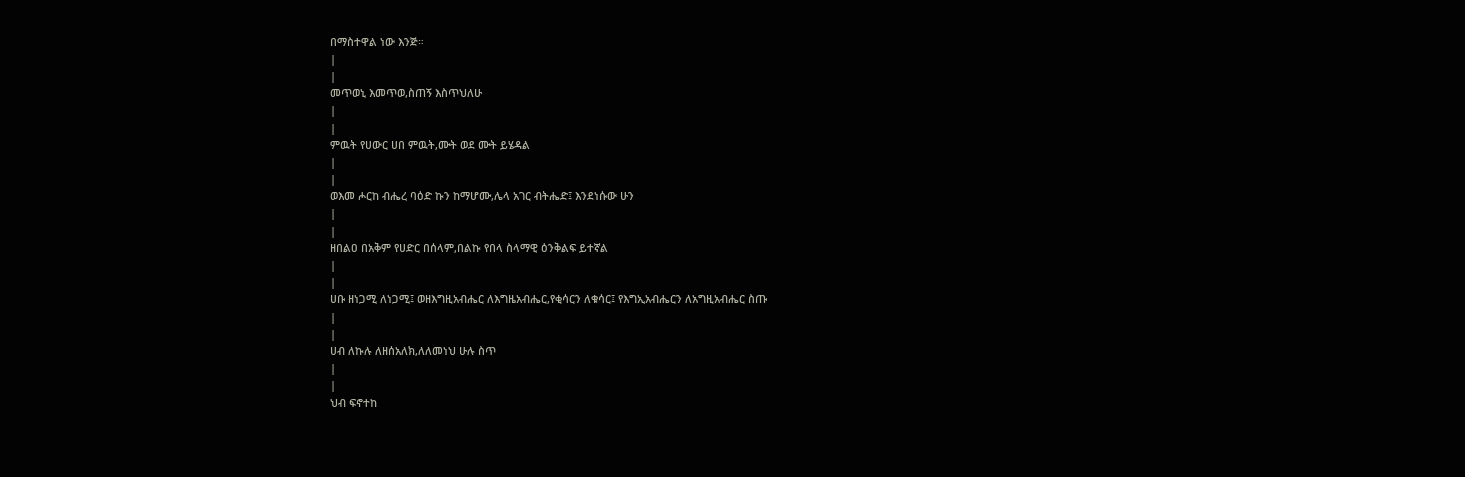በማስተዋል ነው እንጅ።
|
|
መጥወኒ እመጥወ,ስጠኝ እስጥህለሁ
|
|
ምዉት የሀውር ሀበ ምዉት,ሙት ወደ ሙት ይሄዳል
|
|
ወእመ ሖርከ ብሔረ ባዕድ ኩን ከማሆሙ,ሌላ አገር ብትሔድ፤ እንደነሱው ሁን
|
|
ዘበልዐ በአቅም የሀድር በሰላም,በልኩ የበላ ስላማዊ ዕንቅልፍ ይተኛል
|
|
ሀቡ ዘነጋሚ ለነጋሚ፤ ወዘእግዚአብሔር ለእግዜአብሔር,የቂሳርን ለቁሳር፤ የእግኢአብሔርን ለአግዚአብሔር ስጡ
|
|
ሀብ ለኩሉ ለዘሰአለክ,ለለመነህ ሁሉ ስጥ
|
|
ህብ ፍኖተከ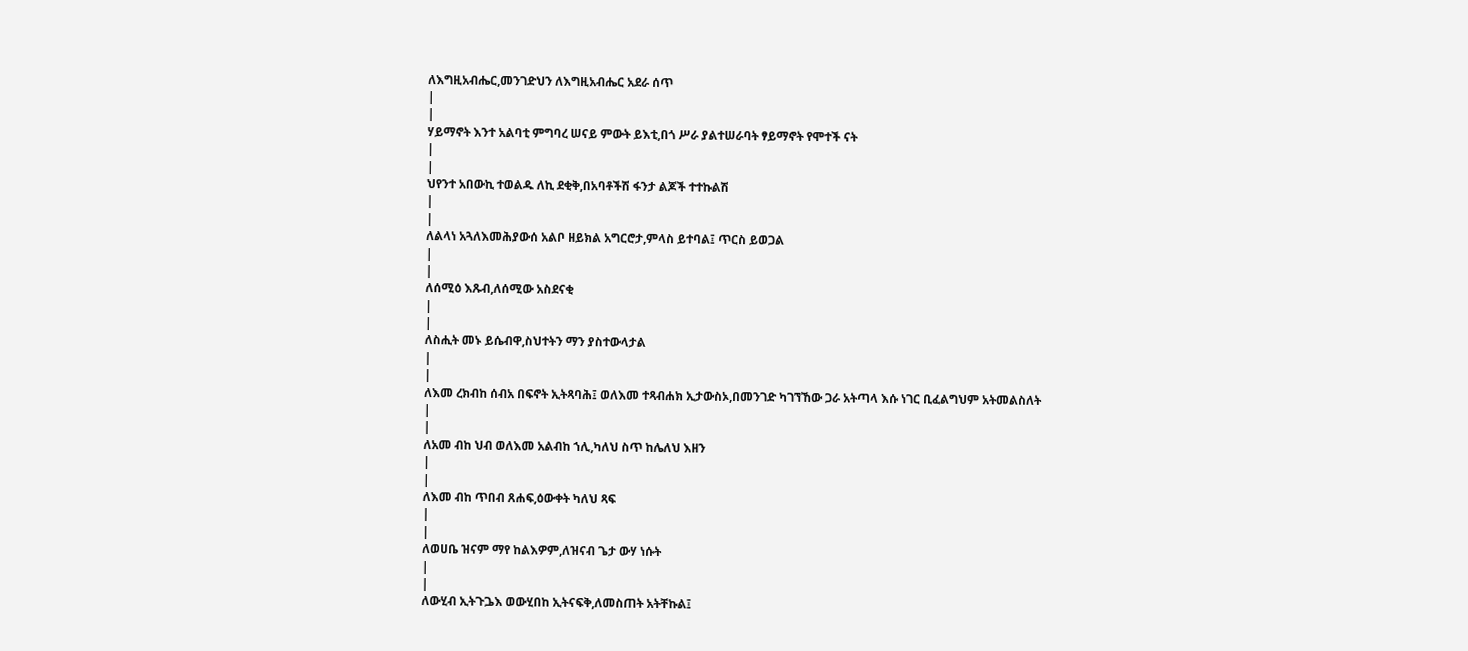ለእግዚአብሔር,መንገድህን ለእግዚአብሔር አደራ ሰጥ
|
|
ሃይማኖት እንተ አልባቲ ምግባረ ሠናይ ምውት ይእቲ,በጎ ሥራ ያልተሠራባት ፃይማኖት የሞተች ናት
|
|
ህየንተ አበውኪ ተወልዱ ለኪ ደቂቅ,በአባቶችሽ ፋንታ ልጆች ተተኩልሽ
|
|
ለልላነ አጓለእመሕያውሰ አልቦ ዘይክል አግርሮታ,ምላስ ይተባል፤ ጥርስ ይወጋል
|
|
ለሰሚዕ እጹብ,ለሰሚው አስደናቂ
|
|
ለስሒት መኑ ይሴብዋ,ስህተትን ማን ያስተውላታል
|
|
ለእመ ረክብከ ሰብአ በፍኖት ኢትጻባሕ፤ ወለእመ ተጻብሐክ ኢታውስኦ,በመንገድ ካገኘኸው ጋራ አትጣላ እሱ ነገር ቢፈልግህም አትመልስለት
|
|
ለአመ ብከ ህብ ወለእመ አልብከ ኀሊ,ካለህ ስጥ ከሌለህ እዘን
|
|
ለእመ ብከ ጥበብ ጸሐፍ,ዕውቀት ካለህ ጻፍ
|
|
ለወሀቤ ዝናም ማየ ከልእዎም,ለዝናብ ጌታ ውሃ ነሱት
|
|
ለውሂብ ኢትጉጔእ ወውሂበከ ኢትናፍቅ,ለመስጠት አትቸኩል፤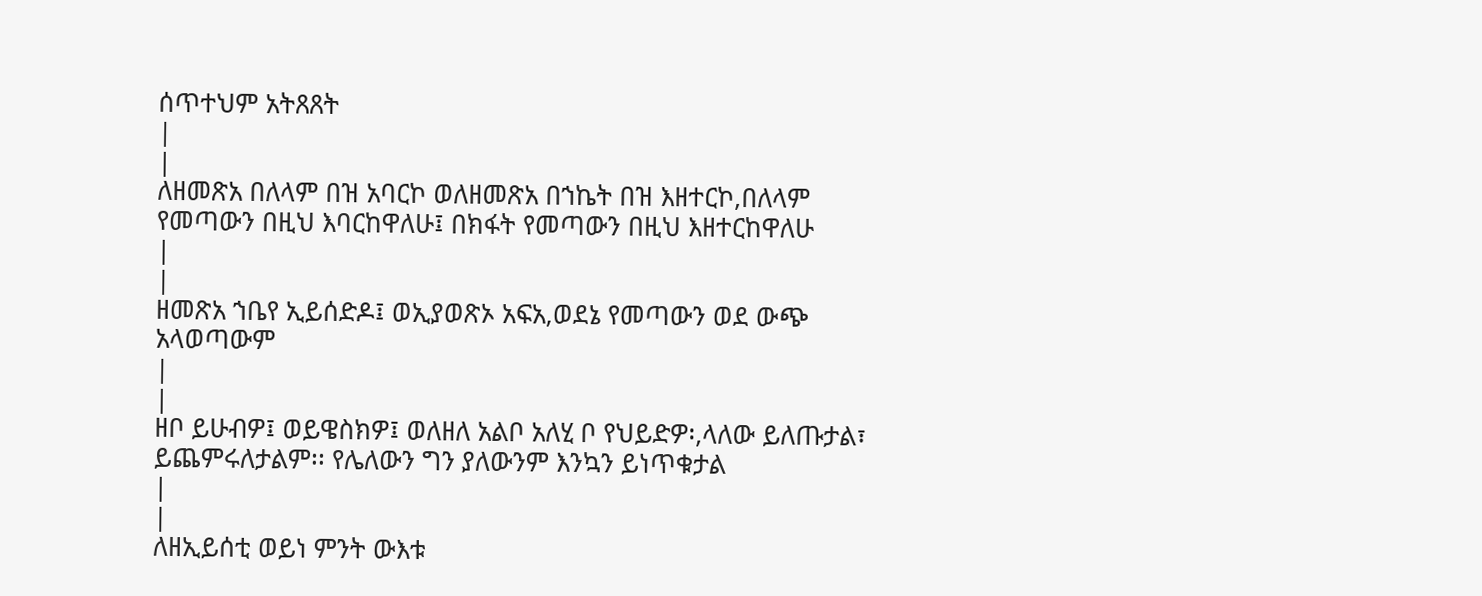ሰጥተህም አትጸጸት
|
|
ለዘመጽአ በለላም በዝ አባርኮ ወለዘመጽአ በኀኬት በዝ እዘተርኮ,በለላም የመጣውን በዚህ እባርከዋለሁ፤ በክፋት የመጣውን በዚህ እዘተርከዋለሁ
|
|
ዘመጽአ ኀቤየ ኢይሰድዶ፤ ወኢያወጽኦ አፍአ,ወደኔ የመጣውን ወደ ውጭ አላወጣውም
|
|
ዘቦ ይሁብዎ፤ ወይዌስክዎ፤ ወለዘለ አልቦ አለሂ ቦ የህይድዎ፡,ላለው ይለጡታል፣ ይጨምሩለታልም፡፡ የሌለውን ግን ያለውንም እንኳን ይነጥቁታል
|
|
ለዘኢይሰቲ ወይነ ምንት ውእቱ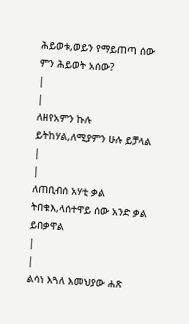ሕይወቱ,ወይን የማይጠጣ ሰው ምን ሕይወት አሰው?
|
|
ለዘየአምን ኩሉ ይትከሃል,ለሚያምን ሁሉ ይቻላል
|
|
ለጠቢብሰ አሃቲ ቃል ትበቁእ,ላሰተዋይ ሰው አንድ ቃል ይበቃዋል
|
|
ልሳነ እጓለ እመህያው ሐጽ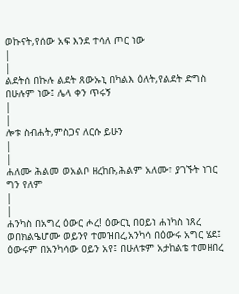ወኩናት,የሰው አፍ እንደ ተሳለ ጦር ነው
|
|
ልደትሰ በኩሉ ልደት ጸውኡኒ በካልእ ዕለት,የልደት ድግስ በሁሉም ነው፤ ሌላ ቀን ጥሩኝ
|
|
ሎቱ ስብሐት,ምስጋና ለርሱ ይሁን
|
|
ሐለሙ ሕልመ ወአልቦ ዘረከቡ,ሕልም አለሙ፣ ያገኙት ነገር ግን የለም
|
|
ሐንካስ በአግረ ዕውር ሖረ! ዕውርኒ በዐይነ ሐነካስ ነጸረ ወበክልዔሆሙ ወይንየ ተመዝበረ,አንካሳ በዕውሩ አግር ሄደ፤ ዕውሩም በአንካሳው ዐይን አየ፤ በሁለቱም አታከልቴ ተመዘበረ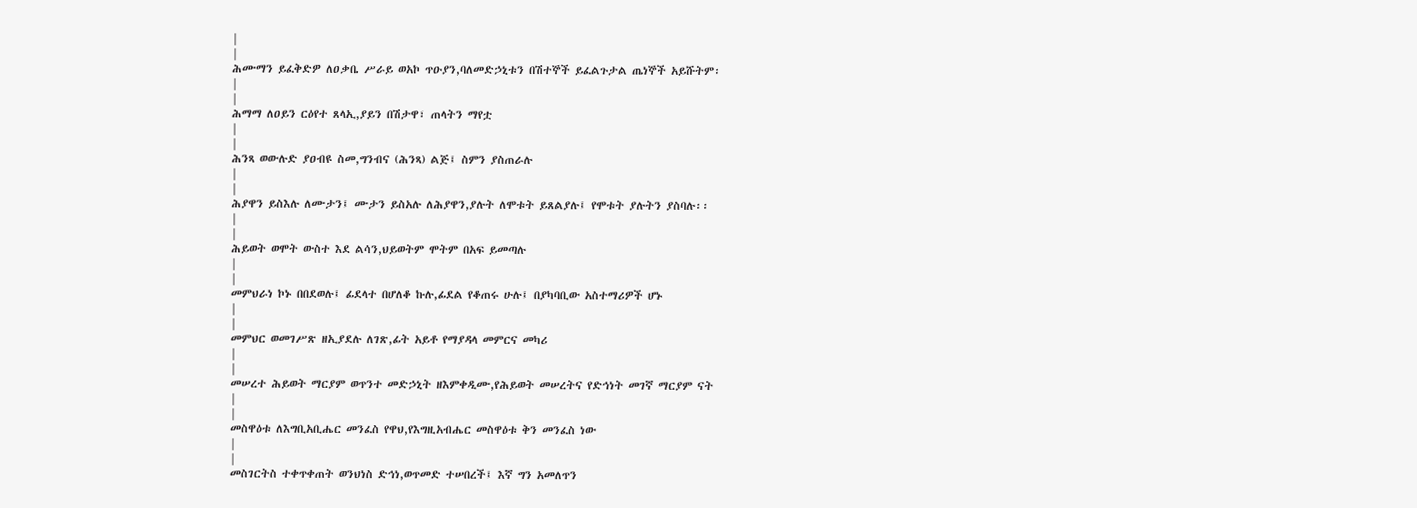|
|
ሕሙማን ይፈቅድዎ ለዐቃቤ ሥራይ ወአኮ ጥዑያን,ባለመድኃኒቱን በሽተኞች ይፈልጉታል ጤነኞች አይሹትም፡
|
|
ሕማማ ለዐይን ርዕየተ ጸላኢ,ያይን በሽታዋ፣ ጠላትን ማየቷ
|
|
ሕንጻ ወውሉድ ያዐብዩ ስመ,ግንብና (ሕንጻ) ልጅ፤ ስምን ያስጠራሉ
|
|
ሕያዋን ይስእሉ ለሙታን፤ ሙታን ይስአሉ ለሕያዋን,ያሉት ለሞቱት ይጸልያሉ፤ የሞቱት ያሉትን ያስባሉ፡፡
|
|
ሕይወት ወሞት ውስተ እደ ልሳን,ህይወትም ሞትም በአፍ ይመጣሉ
|
|
መምህራነ ኮኑ በበደወሉ፤ ፊደላተ በሆለቆ ኩሉ,ፊደል የቆጠሩ ሁሉ፤ በያካባቢው አስተማሪዎች ሆኑ
|
|
መምህር ወመገሥጽ ዘኢያደሉ ለገጽ,ፊት አይቶ የማያዳላ መምርና መካሪ
|
|
መሠረተ ሕይወት ማርያም ወጥንተ መድኃኒት ዘእምቀዲሙ,የሕይወት መሠረትና የድኅነት መገኛ ማርያም ናት
|
|
መስዋዕቱ ለእግቢአቢሔር መንፈስ የዋህ,የእግዚአብሔር መስዋዕቱ ቅን መንፈስ ነው
|
|
መስገርትስ ተቀጥቀጠት ወንህነስ ድኅነ,ወጥመድ ተሠበረች፤ እኛ ግን አመለጥን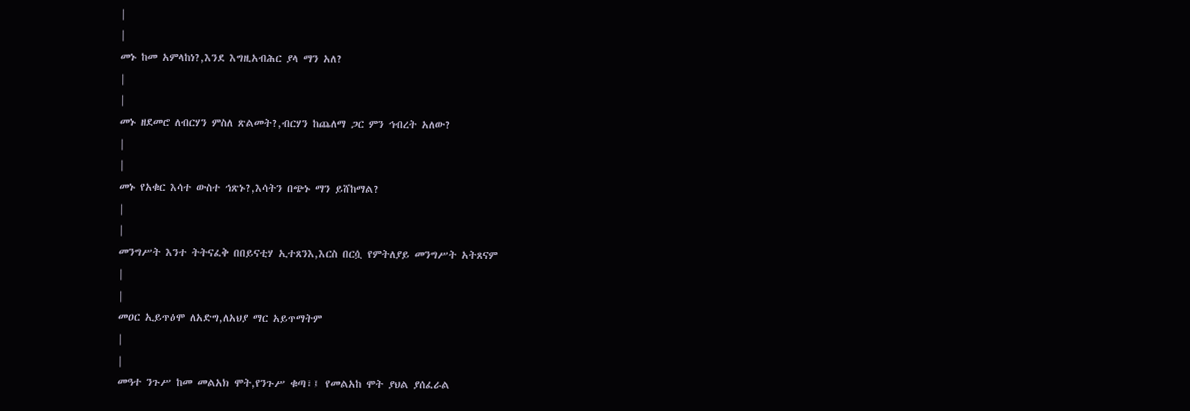|
|
መኑ ከመ አምላከነ?,እንደ እግዚአብሕር ያላ ማን አለ?
|
|
መኑ ዘደመሮ ለብርሃን ምስለ ጽልመት?,ብርሃን ከጨለማ ጋር ምን ኅብረት አለው?
|
|
መኑ የአቁር እሳተ ውስተ ኅጽኑ?,እሳትን በጭኑ ማን ይሸከማል?
|
|
መንግሥት እንተ ትትናፈቅ በበይናቲሃ ኢተጸንእ,እርስ በርሷ የምትለያይ መንግሥት አትጸናም
|
|
መዐር ኢይጥዕሞ ለአድግ,ለአህያ ማር አይጥማትም
|
|
መዓተ ንጉሥ ከመ መልአክ ሞት,የንጉሥ ቁጣ፣፤ የመልአከ ሞት ያህል ያሰፈራል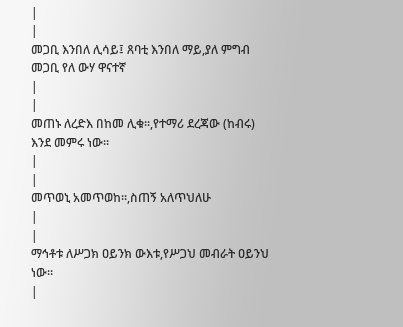|
|
መጋቢ እንበለ ሊሳይ፤ ጸባቲ እንበለ ማይ,ያለ ምግብ መጋቢ የለ ውሃ ዋናተኛ
|
|
መጠኑ ለረድእ በከመ ሊቁ፡፡,የተማሪ ደረጃው (ከብሩ) እንደ መምሩ ነው፡፡
|
|
መጥወኒ አመጥወከ፡፡,ስጠኝ አለጥህለሁ
|
|
ማኅቶቱ ለሥጋክ ዐይንክ ውእቱ,የሥጋህ መብራት ዐይንህ ነው።
|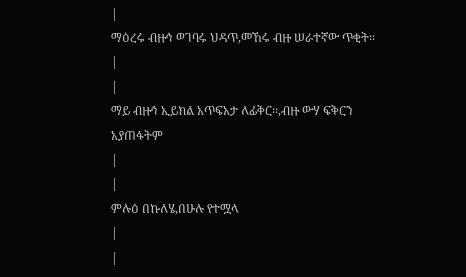|
ማዕረሩ ብዙኅ ወገባሩ ህዳጥ,መኸሩ ብዙ ሠራተኛው ጥቂት፡፡
|
|
ማይ ብዙኅ ኢይክል አጥፍአታ ለፊቅር፡፡,ብዙ ውሃ ፍቅርን አያጠፋትም
|
|
ምሉዕ በኩለሄ,በሁሉ የተሟላ
|
|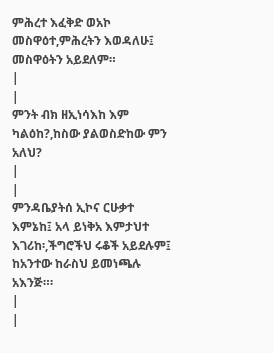ምሕረተ እፈቅድ ወአኮ መስዋዕተ,ምሕረትን እወዳለሁ፤ መስዋዕትን አይደለም።
|
|
ምንት ብክ ዘኢነሳእከ እም ካልዕከ?,ከስው ያልወስድከው ምን አለህ?
|
|
ምንዳቤያትሰ ኢኮና ርሁቃተ እምኔከ፤ አላ ይነቅአ እምታህተ እገሪከ፡,ችግሮችህ ሩቆች አይደሉም፤ ከአንተው ከራስህ ይመነጫሉ አእንጅ።፡
|
|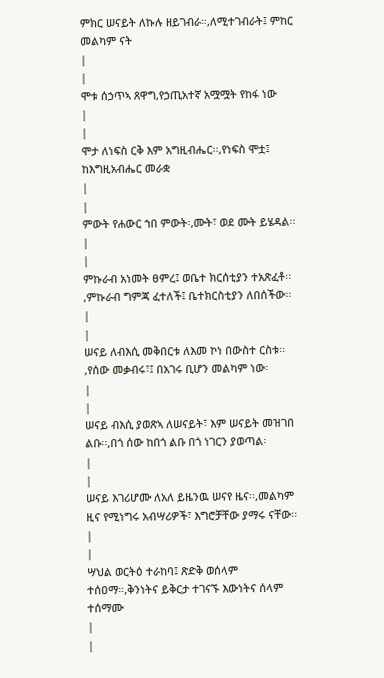ምክር ሠናይት ለኩሉ ዘይገብራ።,ለሚተገብራት፤ ምከር መልካም ናት
|
|
ሞቱ ሰኃጥኣ ጸዋግ,የኃጢአተኛ አሟሟት የከፋ ነው
|
|
ሞታ ለነፍስ ርቅ እም አግዚብሔር፡፡,የነፍስ ሞቷ፤ ከእግዚአብሔር መራቋ
|
|
ምውት የሐውር ኀበ ምውት፡,ሙት፣ ወደ ሙት ይሄዳል፡፡
|
|
ምኩራብ አነመት ፀምረ፤ ወቤተ ክርሰቲያን ተአጽፈቶ፡፡,ምኩራብ ግምጃ ፈተለች፤ ቤተክርስቲያን ለበሰችው፡፡
|
|
ሠናይ ለብእሲ መቅበርቱ ለእመ ኮነ በውስተ ርስቱ፡፡,የሰው መቃብሩ፣፤ በአገሩ ቢሆን መልካም ነው፡
|
|
ሠናይ ብእሲ ያወጽኣ ለሠናይት፣ እም ሠናይት መዝገበ ልቡ፡፡,በጎ ሰው ከበጎ ልቡ በጎ ነገርን ያወጣል፡
|
|
ሠናይ እገሪሆሙ ለአለ ይዜንዉ ሠናየ ዜና፡፡,መልካም ዚና የሚነግሩ አብሣሪዎች፣ እግሮቻቸው ያማሩ ናቸው፡፡
|
|
ሣህል ወርትዕ ተራከባ፤ ጽድቅ ወሰላም ተሰዐማ።,ቅንነትና ይቅርታ ተገናኙ እውነትና ሰላም ተሰማሙ
|
|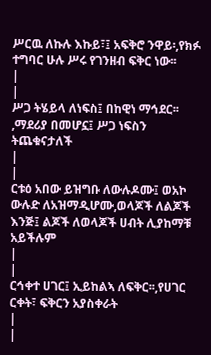ሥርዉ ለኩሉ እኩይ፣፤ አፍቅሮ ንዋይ፡,የክፉ ተግባር ሁሉ ሥሩ የገንዘብ ፍቅር ነው፡፡
|
|
ሥጋ ትሄይላ ለነፍስ፤ በከዊነ ማኅደር፡፡,ማደሪያ በመሆኗ፤ ሥጋ ነፍስን ትጨቁናታለች
|
|
ርቱዕ አበው ይዝግቡ ለውሉዶሙ፤ ወአኮ ውሉድ ለአዝማዲሆሙ,ወላጆች ለልጆች እንጅ፤ ልጆች ለወላጆች ሀብት ሊያከማቹ አይችሉም
|
|
ርኅቀተ ሀገር፤ ኢይከልኣ ለፍቅር፡፡,የሀገር ርቀት፣ ፍቅርን አያስቀራት
|
|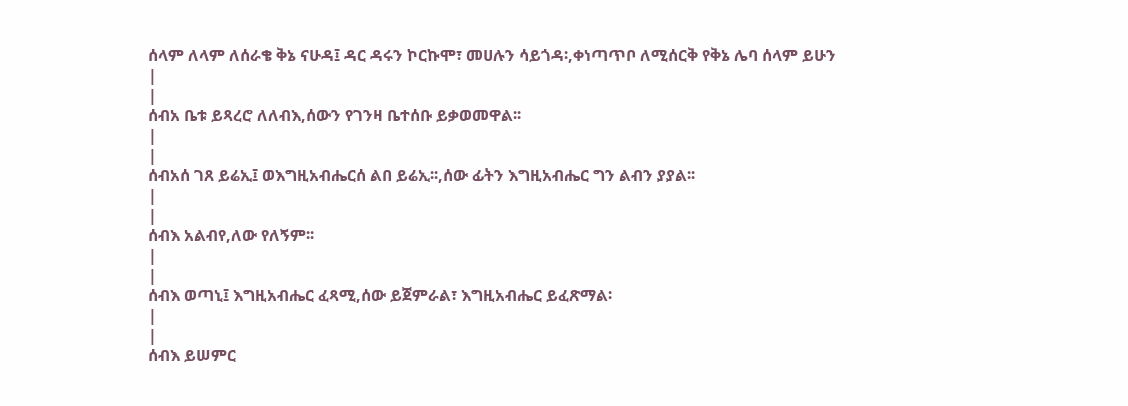ሰላም ለላም ለሰራቄ ቅኔ ናሁዳ፤ ዳር ዳሩን ኮርኩሞ፣ መሀሉን ሳይጎዳ፡,ቀነጣጥቦ ለሚሰርቅ የቅኔ ሌባ ሰላም ይሁን
|
|
ሰብአ ቤቱ ይጻረሮ ለለብእ,ሰውን የገንዛ ቤተሰቡ ይቃወመዋል፡፡
|
|
ሰብአሰ ገጸ ይሬኢ፤ ወእግዚአብሔርሰ ልበ ይሬኢ፡፡,ሰው ፊትን እግዚአብሔር ግን ልብን ያያል፡፡
|
|
ሰብእ አልብየ,ለው የለኝም፡፡
|
|
ሰብእ ወጣኒ፤ እግዚአብሔር ፈጻሚ,ሰው ይጀምራል፣ እግዚአብሔር ይፈጽማል፡
|
|
ሰብእ ይሠምር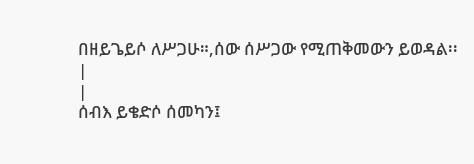በዘይጌይሶ ለሥጋሁ።,ሰው ሰሥጋው የሚጠቅመውን ይወዳል፡፡
|
|
ሰብእ ይቄድሶ ሰመካን፤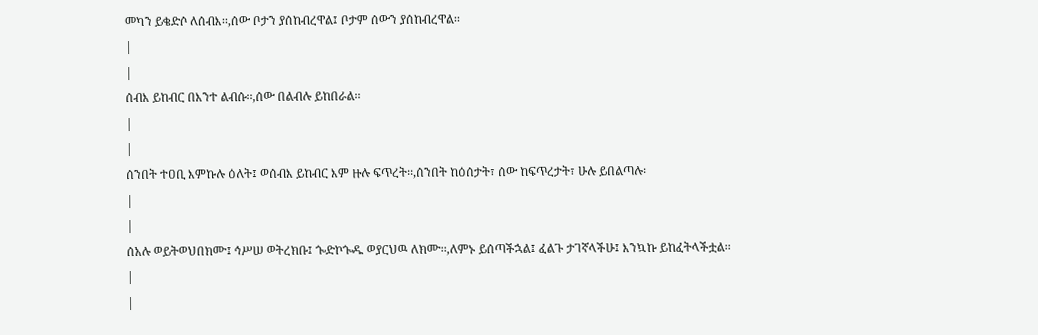መካን ይቄድሶ ለሰብእ፡፡,ሰው ቦታን ያሰከብረዋል፤ ቦታም ሰውን ያሰከብረዋል፡፡
|
|
ሰብእ ይከብር በእንተ ልብሱ፡፡,ሰው በልብሉ ይከበራል፡፡
|
|
ሰንበት ተዐቢ እምኩሉ ዕለት፤ ወሰብእ ይከብር እም ዙሉ ፍጥረት፡፡,ሰንበት ከዕሰታት፣ ሰው ከፍጥረታት፣ ሁሉ ይበልጣሉ፡
|
|
ሰአሉ ወይትወህበክሙ፤ ኅሥሠ ወትረክቡ፤ ጐድኮጐዱ ወያርህዉ ለክሙ፡፡,ለምኑ ይሰጣችኋል፤ ፈልጉ ታገኛላችሁ፤ እንኳኩ ይከፈትላችቷል፡፡
|
|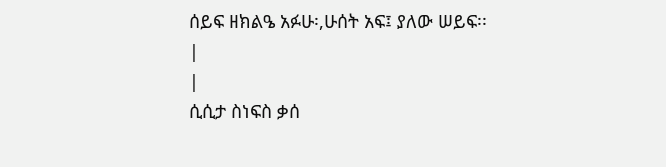ሰይፍ ዘክልዔ አፉሁ፡,ሁሰት አፍ፤ ያለው ሠይፍ፡፡
|
|
ሲሲታ ስነፍስ ቃሰ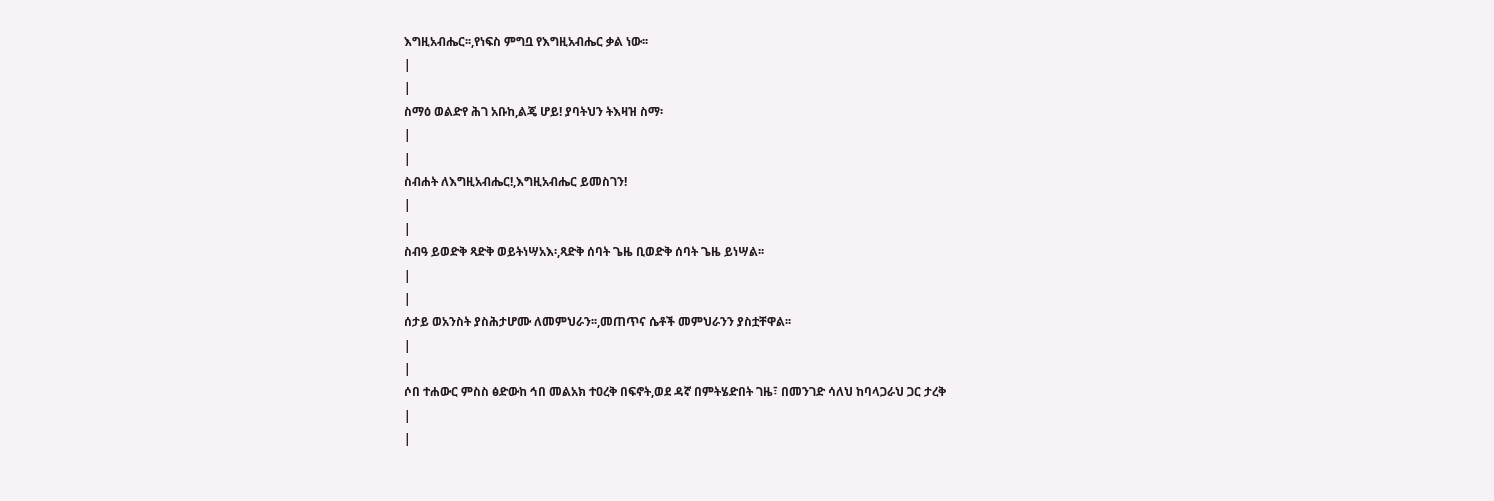እግዚአብሔር፡፡,የነፍስ ምግቧ የእግዚአብሔር ቃል ነው፡፡
|
|
ስማዕ ወልድየ ሕገ አቡከ,ልጄ ሆይ! ያባትህን ትእዛዝ ስማ፡
|
|
ስብሐት ለእግዚአብሔር!,እግዚአብሔር ይመስገን!
|
|
ስብዓ ይወድቅ ጻድቅ ወይትነሣአእ፡,ጻድቅ ሰባት ጌዜ ቢወድቅ ሰባት ጌዜ ይነሣል፡፡
|
|
ሰታይ ወአንስት ያስሕታሆሙ ለመምህራን፡፡,መጠጥና ሴቶች መምህራንን ያስቷቸዋል፡፡
|
|
ሶበ ተሐውር ምስስ ፅድውከ ኅበ መልአክ ተዐረቅ በፍኖት,ወደ ዳኛ በምትሄድበት ገዜ፣ በመንገድ ሳለህ ከባላጋራህ ጋር ታረቅ
|
|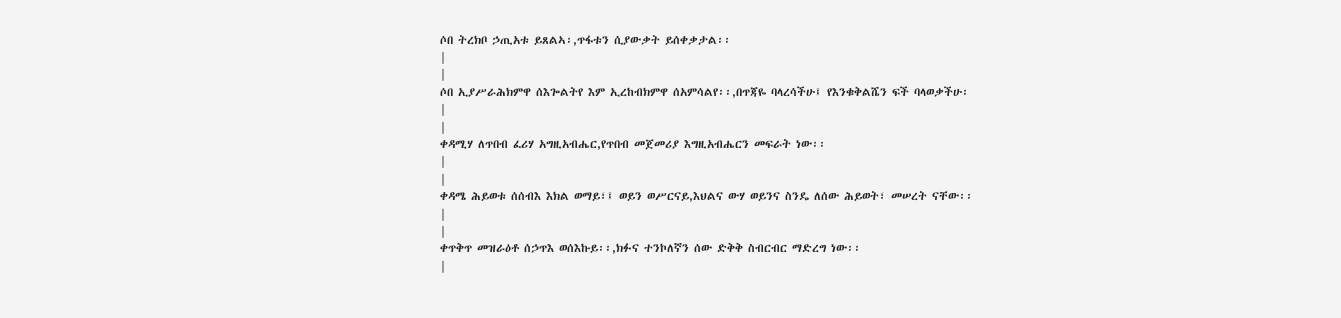ሶበ ትረክቦ ኃጢአቱ ይጸልኣ፡,ጥፋቱን ሲያውቃት ይሰቀቃታል፡፡
|
|
ሶበ ኢያሥራሕክምዋ ሰእጐልትየ እም ኢረከብክምዋ ሰአምሳልየ፡፡,በጥጃዬ ባላረሳችሁ፤ የእንቁቅልሼን ፍች ባላወቃችሁ፡
|
|
ቀዳሚሃ ለጥበብ ፈሪሃ አግዚአብሔር,የጥበብ መጀመሪያ እግዚአብሔርን መፍራት ነው፡፡
|
|
ቀዳሜ ሕይወቱ ሰሰብእ እክል ወማይ፣፤ ወይን ወሥርናይ,እህልና ውሃ ወይንና ስንዴ ለሰው ሕይወት፣ መሠረት ናቸው፡፡
|
|
ቀጥቅጥ መዝራዕቶ ሰኃጥእ ወሰእኩይ፡፡,ክፉና ተንኮለኛን ሰው ድቅቅ ስብርብር ማድረግ ነው፡፡
|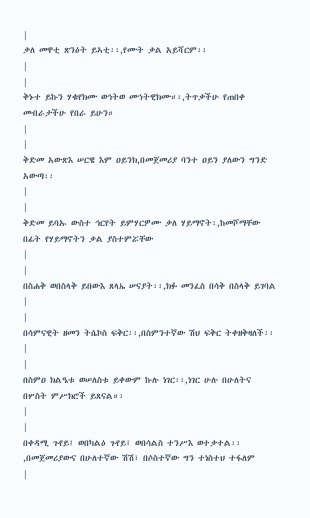|
ቃለ መዋቲ ጽንዕት ይኣቲ፡፡,የሙት ቃል አይሻርም፡፡
|
|
ቅኑተ ይኩን ሃቁየክሙ ወኅትወ መኀትዊክሙ።፡,ትጥቃችሁ የጠበቀ መብራታችሁ የበራ ይሁን።
|
|
ቅድመ አውጽእ ሠርዌ እም ዐይንክ,በመጀመሪያ ባንተ ዐይን ያለውን ግንድ አውጣ፡፡
|
|
ቅድመ ይባኡ ውስተ ኅርየት ይምሃርዎሙ ቃለ ሃይማኖት፡,ከመሾማቸው በፊት የሃይማኖትን ቃል ያስተምሯቸው
|
|
በስሐቅ ወበስላቅ ይበውእ ጸላኤ ሠናያት፡፡,ክፉ መንፈስ በሳቅ በስላቅ ይገባል
|
|
በሳምናዊት ዘመን ትሴኮስ ፍቅር፡፡,በስምንተኛው ሽህ ፍቅር ትቀዘቅዛለች፡፡
|
|
በስምዐ ክልዔቱ ወሠለስቱ ይቀውም ኩሉ ነገር፡፡,ነገር ሁሉ በሁለትና በሦስት ምሥክሮች ይጸናል።፡
|
|
በቀዳሚ ጉየይ፤ ወበካልዕ ጉየይ፤ ወበሳልስ ተንሥእ ወተቃተል፡፡,በመጀመሪያውና በሁለተኛው ሽሽ፣ በሶስተኛው ግን ተነስተህ ተፋለም
|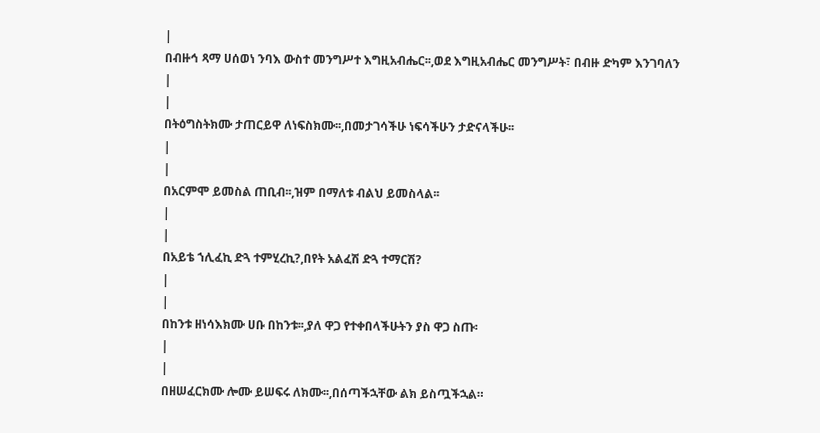|
በብዙኅ ጻማ ሀሰወነ ንባእ ውስተ መንግሥተ እግዚአብሔር፡፡,ወደ እግዚአብሔር መንግሥት፣ በብዙ ድካም እንገባለን
|
|
በትዕግስትክሙ ታጠርይዋ ለነፍስክሙ፡፡,በመታገሳችሁ ነፍሳችሁን ታድናላችሁ፡፡
|
|
በአርምሞ ይመስል ጠቢብ፡፡,ዝም በማለቱ ብልህ ይመስላል፡፡
|
|
በአይቴ ኀሊፈኪ ድጓ ተምሂረኪ?,በየት አልፈሽ ድጓ ተማርሽ?
|
|
በከንቱ ዘነሳእክሙ ሀቡ በከንቱ፡፡,ያለ ዋጋ የተቀበላችሁትን ያስ ዋጋ ስጡ፡
|
|
በዘሠፈርክሙ ሎሙ ይሠፍሩ ለክሙ፡፡,በሰጣችኋቸው ልክ ይስጧችኋል።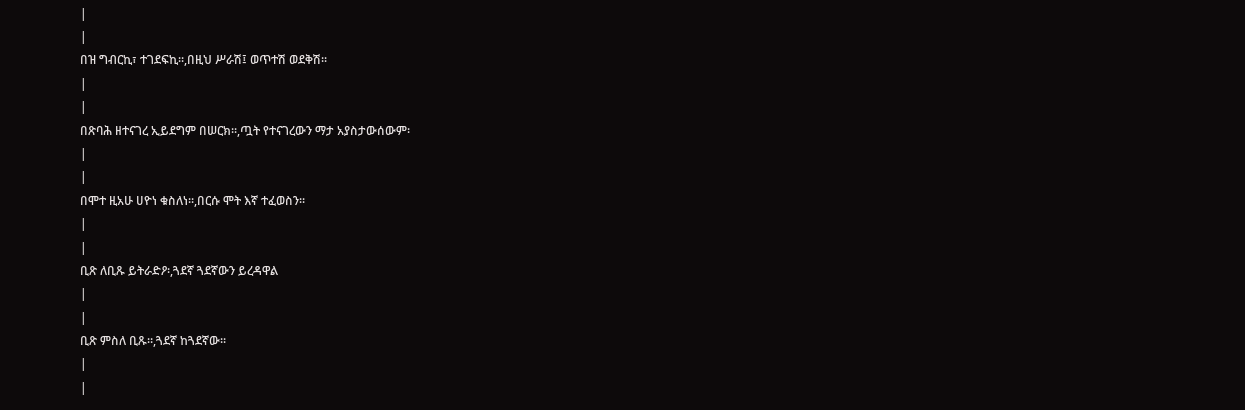|
|
በዝ ግብርኪ፣ ተገደፍኪ፡፡,በዚህ ሥራሽ፤ ወጥተሽ ወደቅሽ፡፡
|
|
በጽባሕ ዘተናገረ ኢይደግም በሠርክ፡፡,ጧት የተናገረውን ማታ አያስታውሰውም፡
|
|
በሞተ ዚአሁ ሀዮነ ቁስለነ፡፡,በርሱ ሞት እኛ ተፈወስን፡፡
|
|
ቢጽ ለቢጹ ይትራድዖ፡,ጓደኛ ጓደኛውን ይረዳዋል
|
|
ቢጽ ምስለ ቢጹ።,ጓደኛ ከጓደኛው፡፡
|
|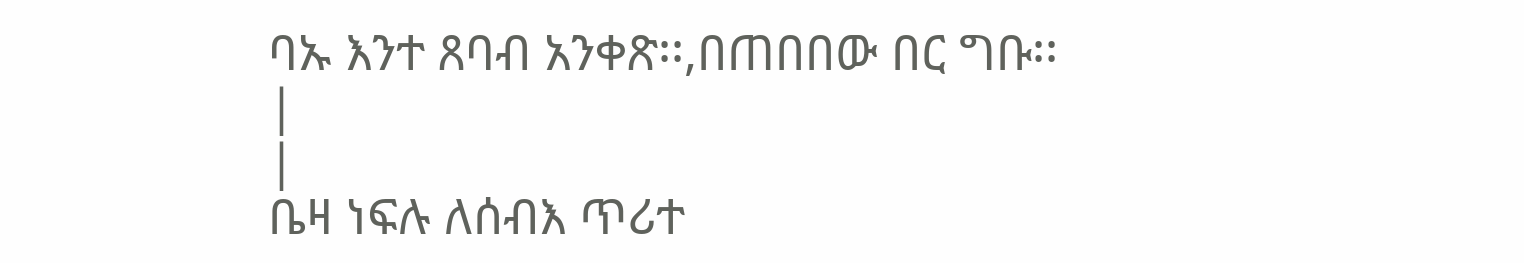ባኡ እንተ ጸባብ አንቀጽ፡፡,በጠበበው በር ግቡ፡፡
|
|
ቤዛ ነፍሉ ለሰብእ ጥሪተ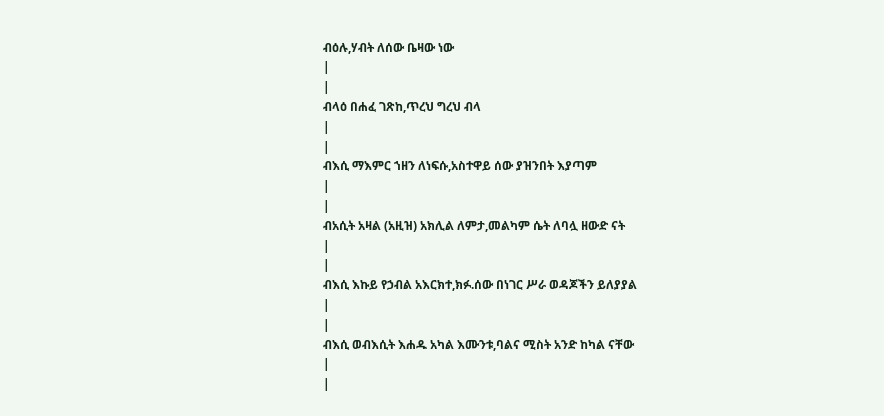ብዕሉ,ሃብት ለሰው ቤዛው ነው
|
|
ብላዕ በሐፈ ገጽከ,ጥረህ ግረህ ብላ
|
|
ብእሲ ማእምር ኀዘን ለነፍሱ,አስተዋይ ሰው ያዝንበት እያጣም
|
|
ብአሲት አዛል (አዚዝ) አክሊል ለምታ,መልካም ሴት ለባሏ ዘውድ ናት
|
|
ብእሲ እኩይ የኃብል አእርክተ,ክፉ.ሰው በነገር ሥራ ወዳጆችን ይለያያል
|
|
ብእሲ ወብእሲት እሐዱ አካል እሙንቱ,ባልና ሚስት አንድ ከካል ናቸው
|
|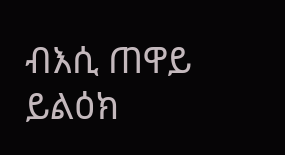ብእሲ ጠዋይ ይልዕክ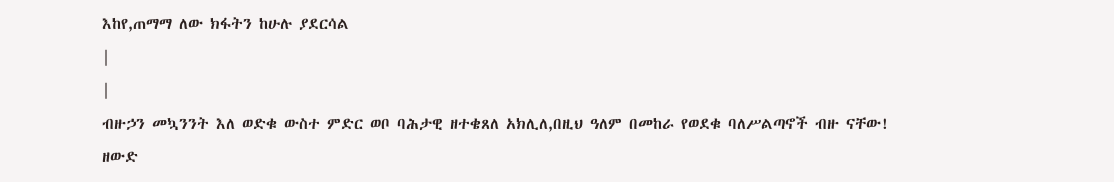እከየ,ጠማማ ለው ክፋትን ከሁሉ ያደርሳል
|
|
ብዙኃን መኳንንት እለ ወድቁ ውስተ ምድር ወቦ ባሕታዊ ዘተቄጸለ አክሊለ,በዚህ ዓለም በመከራ የወደቁ ባለሥልጣኖች ብዙ ናቸው! ዘውድ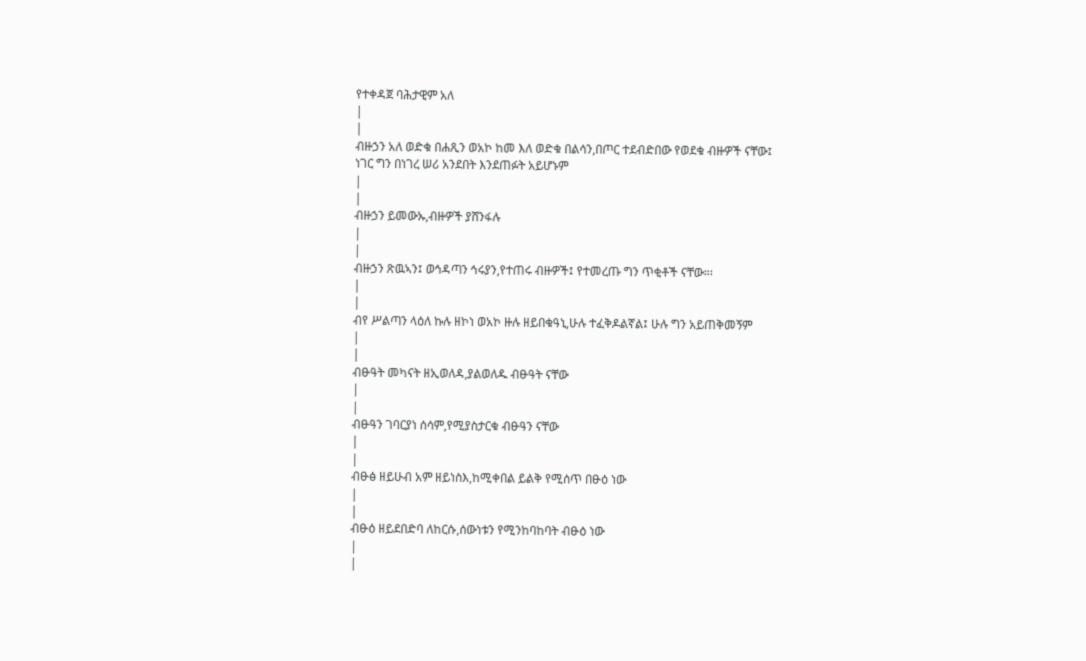የተቀዳጀ ባሕታዊም አለ
|
|
ብዙኃን አለ ወድቁ በሐጺን ወአኮ ከመ እለ ወድቁ በልሳን,በጦር ተደብድበው የወደቁ ብዙዎች ናቸው፤ ነገር ግን በነገረ ሠሪ አንደበት እንደጠፉት አይሆኑም
|
|
ብዙኃን ይመውኡ,ብዙዎች ያሸንፋሉ
|
|
ብዙኃን ጽዉኣን፤ ወኅዳጣን ኅሩያን,የተጠሩ ብዙዎች፤ የተመረጡ ግን ጥቂቶች ናቸው።፡
|
|
ብየ ሥልጣን ላዕለ ኩሉ ዘኮነ ወአኮ ዙሉ ዘይበቁዓኒ,ሁሉ ተፈቅዶልኛል፤ ሁሉ ግን አይጠቅመኝም
|
|
ብፁዓት መካናት ዘኢወለዳ,ያልወለዱ ብፁዓት ናቸው
|
|
ብፁዓን ገባርያነ ሰሳም,የሚያስታርቁ ብፁዓን ናቸው
|
|
ብፁፅ ዘይሁብ አም ዘይነስእ,ከሚቀበል ይልቅ የሚሰጥ በፁዕ ነው
|
|
ብፁዕ ዘይደበድባ ለከርሱ,ሰውነቱን የሚንከባከባት ብፁዕ ነው
|
|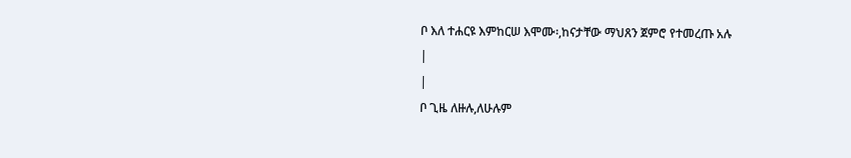ቦ እለ ተሐርዩ እምከርሠ እሞሙ፡,ከናታቸው ማህጸን ጀምሮ የተመረጡ አሉ
|
|
ቦ ጊዜ ለዙሉ,ለሁሉም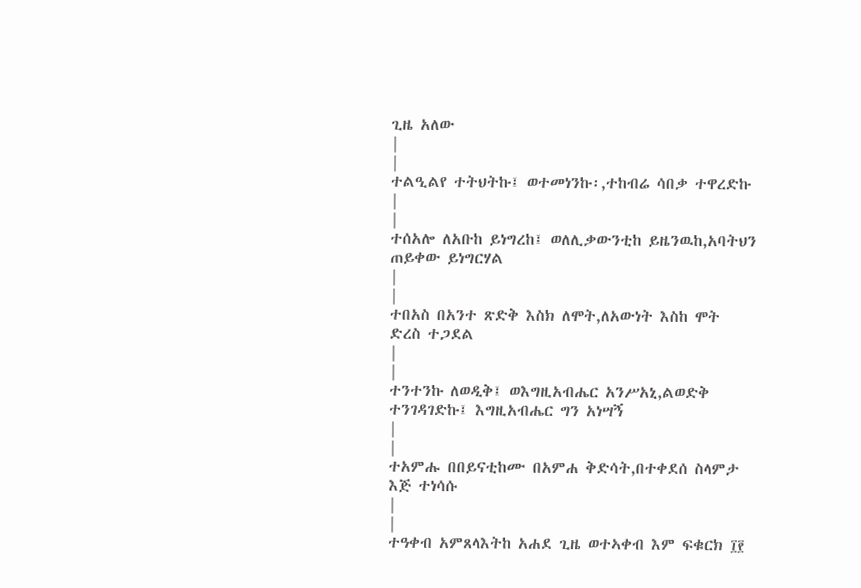ጊዜ አለው
|
|
ተልዒልየ ተትህትኩ፤ ወተመነንኩ፡,ተከብሬ ሳበቃ ተዋረድኩ
|
|
ተሰአሎ ለአቡከ ይነግረከ፤ ወለሊቃውንቲከ ይዜንዉከ,አባትህን ጠይቀው ይነግርሃል
|
|
ተበአስ በአንተ ጽድቅ እስክ ለሞት,ለአውነት እስከ ሞት ድረስ ተጋደል
|
|
ተንተንኩ ለወዲቅ፤ ወእግዚአብሔር አንሥአኒ,ልወድቅ ተንገዳገድኩ፤ እግዚአብሔር ግን አነሣኝ
|
|
ተአምሑ በበይናቲከሙ በአምሐ ቅድሳት,በተቀደሰ ስላምታ እጅ ተነሳሱ
|
|
ተዓቀብ አምጸላእትከ አሐደ ጊዜ ወተኣቀብ እም ፍቁርክ ፲፻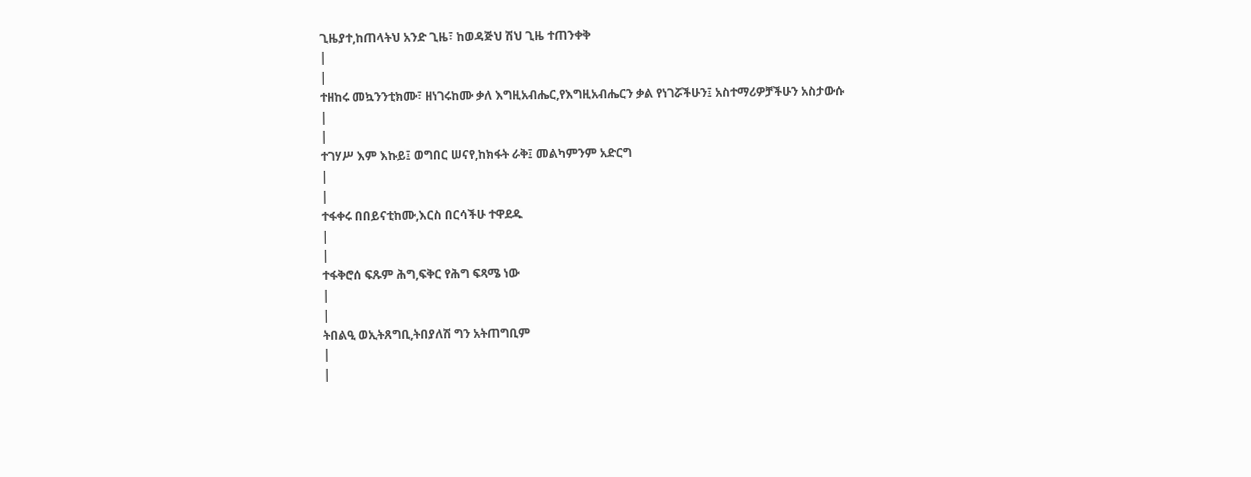ጊዜያተ,ከጠላትህ አንድ ጊዜ፣ ከወዳጅህ ሽህ ጊዜ ተጠንቀቅ
|
|
ተዘከሩ መኳንንቲክሙ፣ ዘነገሩከሙ ቃለ እግዚአብሔር,የእግዚአብሔርን ቃል የነገሯችሁን፤ አስተማሪዎቻችሁን አስታውሱ
|
|
ተገሃሥ እም እኩይ፤ ወግበር ሠናየ,ከክፋት ራቅ፤ መልካምንም አድርግ
|
|
ተፋቀሩ በበይናቲከሙ,እርስ በርሳችሁ ተዋደዱ
|
|
ተፋቅሮሰ ፍጹም ሕግ,ፍቅር የሕግ ፍጻሜ ነው
|
|
ትበልዒ ወኢትጸግቢ,ትበያለሽ ግን አትጠግቢም
|
|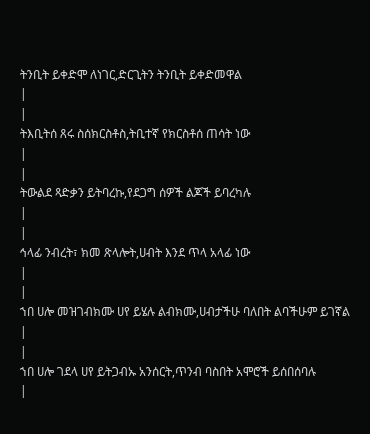ትንቢት ይቀድሞ ለነገር,ድርጊትን ትንቢት ይቀድመዋል
|
|
ትእቢትሰ ጸሩ ስሰክርስቶስ,ትቢተኛ የክርስቶሰ ጠሳት ነው
|
|
ትውልደ ጻድቃን ይትባረኩ,የደጋግ ሰዎች ልጆች ይባረካሉ
|
|
ኅላፊ ንብረት፣ ክመ ጽላሎት,ሀብት እንደ ጥላ አላፊ ነው
|
|
ኀበ ሀሎ መዝገብክሙ ሀየ ይሄሉ ልብክሙ,ሀብታችሁ ባለበት ልባችሁም ይገኛል
|
|
ኀበ ሀሎ ገደላ ሀየ ይትጋብኡ አንሰርት,ጥንብ ባስበት አሞሮች ይሰበሰባሉ
|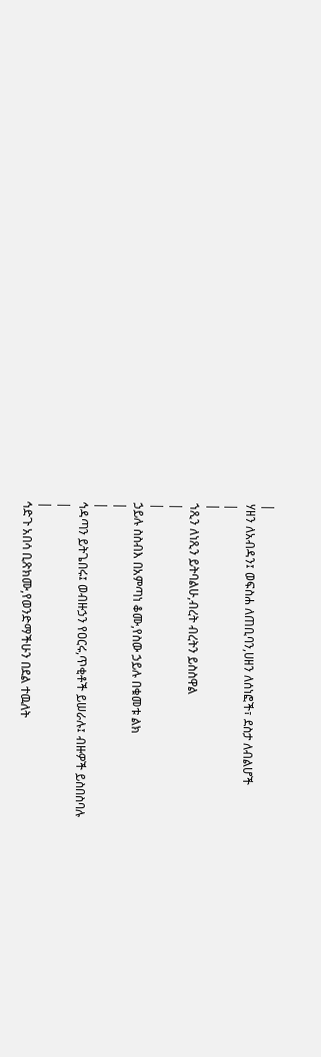|
ሃዘን ለአብዳን፤ ወፍስሐ ለጠቢባን,ሀዘን ለሰነፎች፣ ደስታ ለብልሆች
|
|
ኀጺን ለነጺን ይትባልሁ,ብረት ብረትን ይስስዋል
|
|
ኃይሉ ስስብእ በአምጣነ ቆሙ,የስው ኃይሉ በቁመቱ ልክ
|
|
ኅዳጣን ይትጌበሩ፤ ወብዙኃን የዐርሩ,ጥቂቶች ይሠራሉ፤ ብዙዎች ይስበስባሉ
|
|
ኅድጉ አበሳ ቢጽክሙ,የወንድማችሁን በደል ተዉለት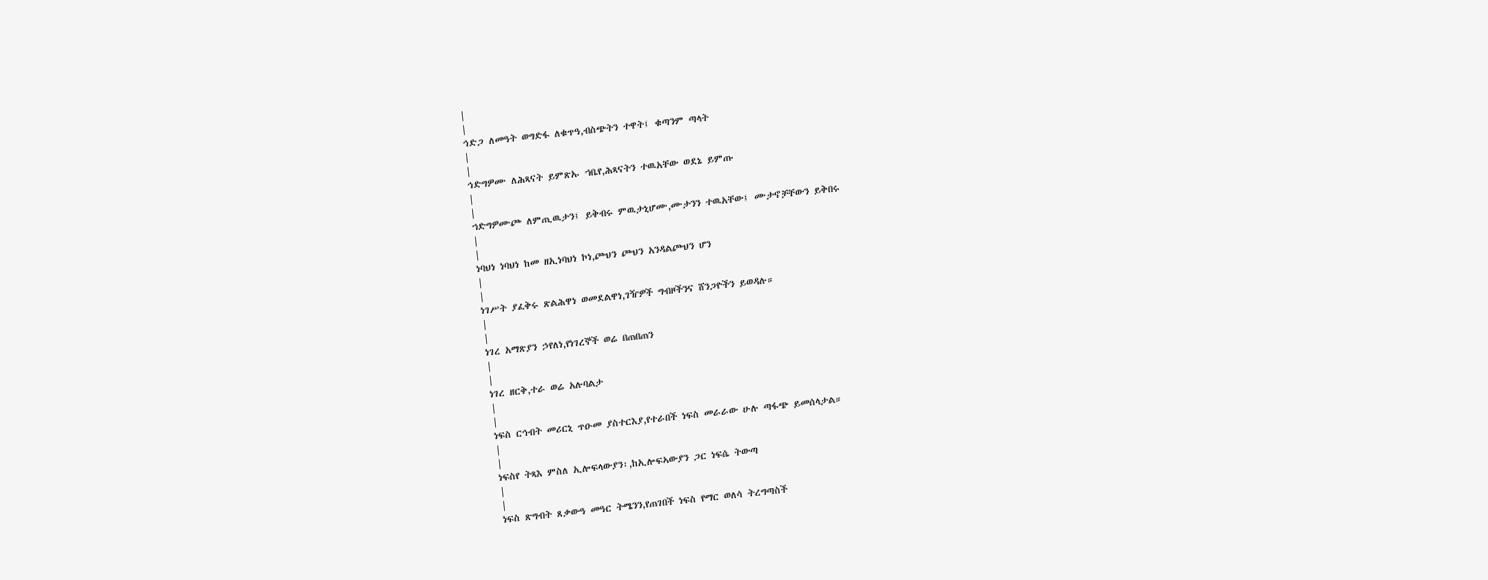|
|
ኅድጋ ለመዓት ወግድፋ ለቁጥዓ,ብስጭትን ተዋት፤ ቁጣንም ጣላት
|
|
ኅድግዎሙ ለሕጻናት ይምጽኡ ኀቤየ,ሕጻናትን ተዉአቸው ወደኔ ይምጡ
|
|
ኀድግዎሙጮ ለምጢዉታን፤ ይቅብሩ ምዉታኒሆሙ,ሙታንን ተዉአቸው፤ ሙታኖቻቸውን ይቅበሩ
|
|
ነባህነ ነባህነ ከመ ዘኢነባህነ ኮነ,ጮህን ጮህን አንዳልጮህን ሆን
|
|
ነገሥት ያፈቅሩ ጽልሕዋነ ወመደልዋነ,ገዥዎች ግብዞችንና ሸንጋዮችን ይወዳሉ።
|
|
ነገረ አማጽያን ኃየለነ,የነገረኞች ወሬ በጠበጠን
|
|
ነገረ ዘርቅ,ተራ ወሬ አሉባልታ
|
|
ነፍስ ርኅብት መሪርኒ ጥዑመ ያስተርእያ,የተራበች ነፍስ መራራው ሁሉ ጣፋጭ ይመሰላታል።
|
|
ነፍስየ ትጻእ ምስለ ኢሎፍላውያን፡,ከኢሎፍኣውያን ጋር ነፍሴ ትውጣ
|
|
ነፍስ ጽግብት ጸቃውዓ መዓር ትሜንን,የጠገበች ነፍስ የማር ወለሳ ትረግጣስች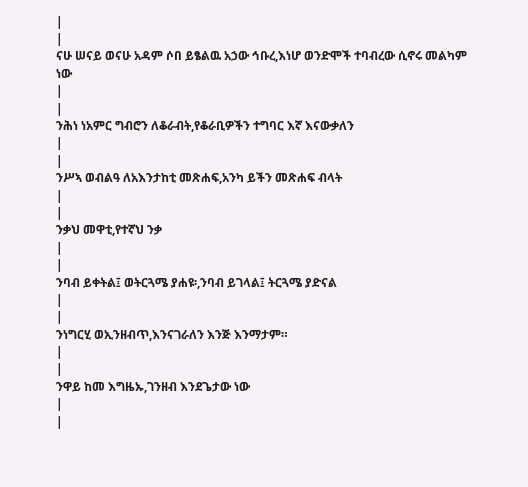|
|
ናሁ ሠናይ ወናሁ አዳም ሶበ ይፄልዉ አኃው ኅቡረ,እነሆ ወንድሞች ተባብረው ሲኖሩ መልካም ነው
|
|
ንሕነ ነአምር ግብሮን ለቆራብት,የቆራቢዎችን ተግባር እኛ እናውቃለን
|
|
ንሥኣ ወብልዓ ለአእንታከቲ መጽሐፍ,አንካ ይችን መጽሐፍ ብላት
|
|
ንቃህ መዋቲ,የተኛህ ንቃ
|
|
ንባብ ይቀትል፤ ወትርጓሜ ያሐዩ፡,ንባብ ይገላል፤ ትርጓሜ ያድናል
|
|
ንነግርሂ ወኢንዘብጥ,እንናገራለን እንጅ እንማታም።
|
|
ንዋይ ከመ እግዜኡ,ገንዘብ እንደጌታው ነው
|
|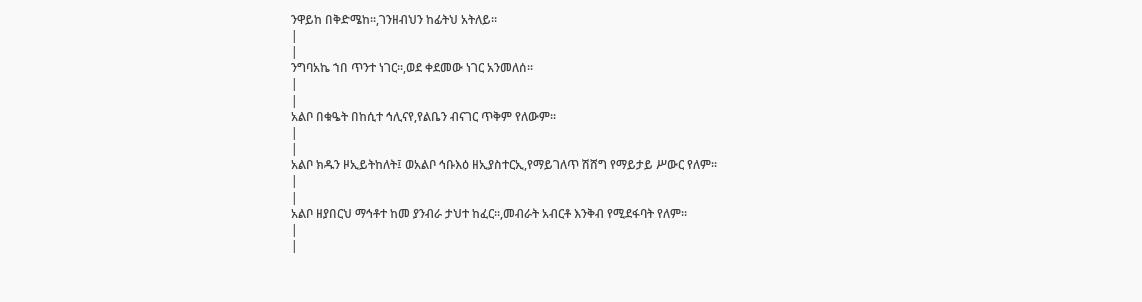ንዋይከ በቅድሜከ፡፡,ገንዘብህን ከፊትህ አትለይ፡፡
|
|
ንግባአኬ ኀበ ጥንተ ነገር፡፡,ወደ ቀደመው ነገር አንመለሰ፡፡
|
|
አልቦ በቁዔት በከሲተ ኅሊናየ,የልቤን ብናገር ጥቅም የለውም፡፡
|
|
አልቦ ክዱን ዞኢይትከለት፤ ወአልቦ ኅቡእዕ ዘኢያስተርኢ,የማይገለጥ ሽሸግ የማይታይ ሥውር የለም፡፡
|
|
አልቦ ዘያበርህ ማኅቶተ ከመ ያንብራ ታህተ ከፈር፡፡,መብራት አብርቶ እንቅብ የሚደፋባት የለም፡፡
|
|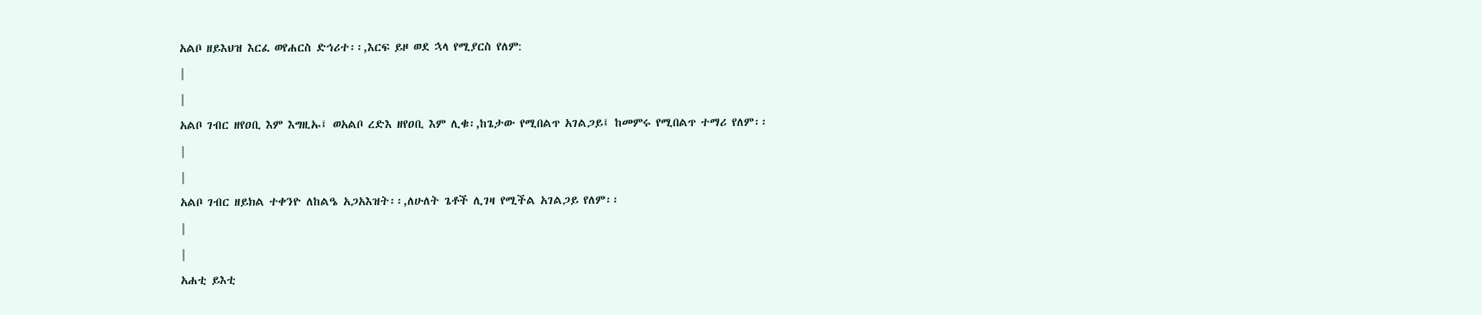አልቦ ዘይእህዝ እርፈ ወየሐርስ ድኅሪተ፡፡,እርፍ ይዞ ወደ ኋላ የሚያርስ የለም:
|
|
አልቦ ገብር ዘየዐቢ እም እግዚኡ፤ ወአልቦ ረድእ ዘየዐቢ እም ሊቁ፡,ከጌታው የሚበልጥ አገልጋይ፤ ከመምሩ የሚበልጥ ተማሪ የለም፡፡
|
|
አልቦ ገብር ዘይክል ተቀንዮ ለከልዔ አጋአእዝት፡፡,ለሁለት ጌቶች ሊገዛ የሚችል አገልጋይ የለም፡፡
|
|
አሐቲ ይእቲ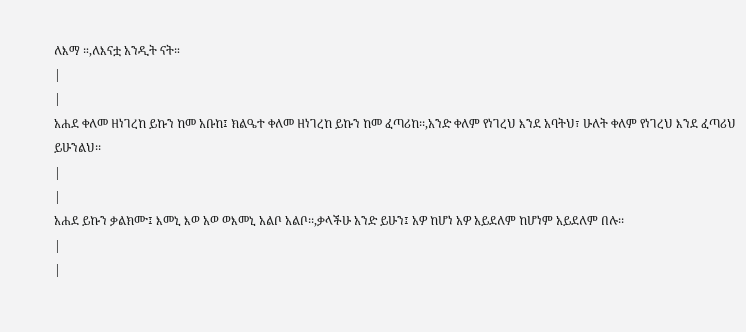ለእማ ።,ለእናቷ አንዲት ናት።
|
|
አሐደ ቀለመ ዘነገረከ ይኩን ከመ አቡከ፤ ክልዔተ ቀለመ ዘነገረከ ይኩን ከመ ፈጣሪከ፡፡,አንድ ቀለም የነገረህ እንደ አባትህ፣ ሁለት ቀለም የነገረህ እንደ ፈጣሪህ ይሁንልህ፡፡
|
|
አሐደ ይኩን ቃልክሙ፤ እመኒ እወ አወ ወእመኒ አልቦ አልቦ፡፡,ቃላችሁ አንድ ይሁን፤ አዎ ከሆነ አዎ አይደለም ከሆነም አይደለም በሉ፡፡
|
|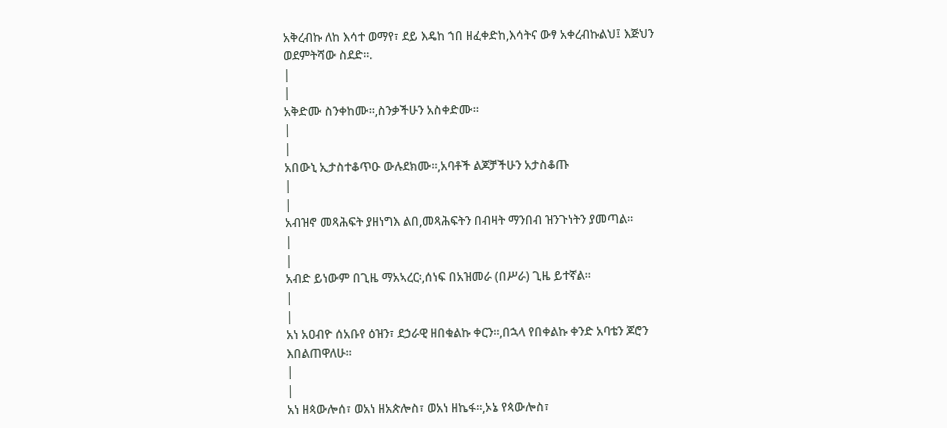አቅረብኩ ለከ እሳተ ወማየ፣ ደይ እዴከ ኀበ ዘፈቀድከ,እሳትና ውፃ አቀረብኩልህ፤ እጅህን ወደምትሻው ስደድ፡፡.
|
|
አቅድሙ ስንቀከሙ፡፡,ስንቃችሁን አስቀድሙ።
|
|
አበውኒ ኢታስተቆጥዑ ውሉደክሙ፡፡,አባቶች ልጆቻችሁን አታስቆጡ
|
|
አብዝኖ መጻሕፍት ያዘነግእ ልበ,መጻሕፍትን በብዛት ማንበብ ዝንጉነትን ያመጣል፡፡
|
|
አብድ ይነውም በጊዜ ማአኣረር፡,ሰነፍ በአዝመራ (በሥራ) ጊዜ ይተኛል፡፡
|
|
አነ አዐብዮ ሰአቡየ ዕዝን፣ ደኃራዊ ዘበቁልኩ ቀርን።,በኋላ የበቀልኩ ቀንድ አባቴን ጆሮን እበልጠዋለሁ፡፡
|
|
አነ ዘጳውሎሰ፣ ወአነ ዘአጵሎስ፣ ወአነ ዘኬፋ፡፡,ኦኔ የጳውሎስ፣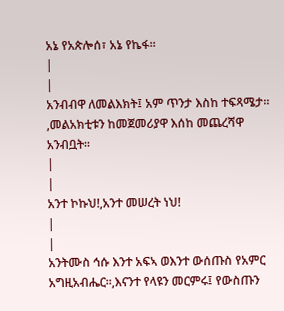አኔ የአጵሎሰ፣ አኔ የኬፋ።
|
|
አንብብዋ ለመልእክት፤ አም ጥንታ እስከ ተፍጻሜታ፡፡,መልአክቲቱን ከመጀመሪያዋ እሰከ መጨረሻዋ አንብቧት፡፡
|
|
አንተ ኮኩህ!,አንተ መሠረት ነህ!
|
|
አንትሙስ ኅሱ እንተ አፍኣ ወእንተ ውሰጡስ የአምር አግዚአብሔር፡፡,እናንተ የላዩን መርምሩ፤ የውስጡን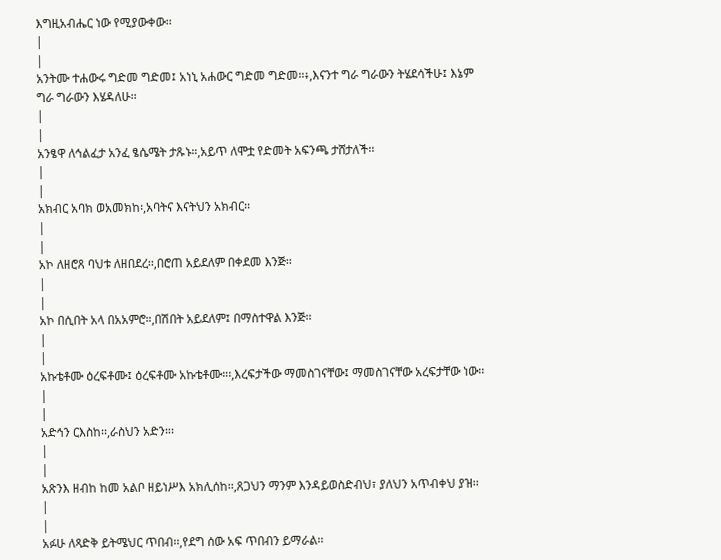እግዚአብሔር ነው የሚያውቀው፡፡
|
|
አንትሙ ተሐውሩ ግድመ ግድመ፤ አነኒ አሐውር ግድመ ግድመ፡፡፥,እናንተ ግራ ግራውን ትሄደሳችሁ፤ እኔም ግራ ግራውን እሄዳለሁ፡፡
|
|
አንፄዋ ለኅልፈታ አንፈ ፄሴሜት ታጹኑ።,አይጥ ለሞቷ የድመት አፍንጫ ታሸታለች፡፡
|
|
አክብር አባክ ወአመክከ፡,አባትና እናትህን አክብር፡፡
|
|
አኮ ለዘሮጸ ባህቱ ለዘበደረ፡፡,በሮጠ አይደለም በቀደመ እንጅ፡፡
|
|
አኮ በሲበት አላ በአአምሮ።,በሽበት አይደለም፤ በማስተዋል እንጅ፡፡
|
|
አኩቴቶሙ ዕረፍቶሙ፤ ዕረፍቶሙ አኩቴቶሙ።፡,እረፍታችው ማመስገናቸው፤ ማመስገናቸው አረፍታቸው ነው፡፡
|
|
አድኅን ርእስከ፡፡,ራስህን አድን።፡
|
|
አጽንእ ዘብከ ከመ አልቦ ዘይነሥእ አክሊሰከ፡፡,ጸጋህን ማንም እንዳይወስድብህ፣ ያለህን አጥብቀህ ያዝ፡፡
|
|
አፉሁ ለጻድቅ ይትሜህር ጥበብ፡፡,የደግ ሰው አፍ ጥበብን ይማራል፡፡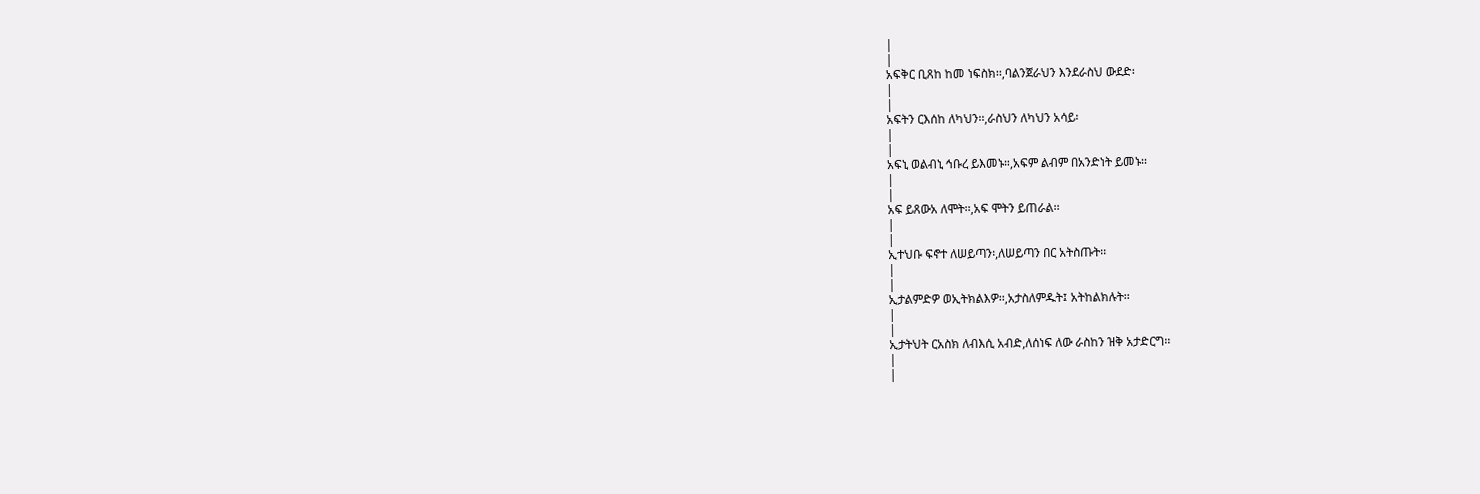|
|
አፍቅር ቢጸከ ከመ ነፍስክ፡፡,ባልንጀራህን እንደራስህ ውደድ፡
|
|
አፍትን ርእሰከ ለካህን፡፡,ራስህን ለካህን አሳይ፡
|
|
አፍኒ ወልብኒ ኅቡረ ይእመኑ።,አፍም ልብም በአንድነት ይመኑ፡፡
|
|
አፍ ይጸውአ ለሞት፡፡,አፍ ሞትን ይጠራል፡፡
|
|
ኢተህቡ ፍኖተ ለሠይጣን፡,ለሠይጣን በር አትስጡት፡፡
|
|
ኢታልምድዎ ወኢትክልእዎ፡፡,አታስለምዱት፤ አትከልክሉት፡፡
|
|
ኢታትህት ርአስክ ለብእሲ አብድ,ለሰነፍ ለው ራስከን ዝቅ አታድርግ፡፡
|
|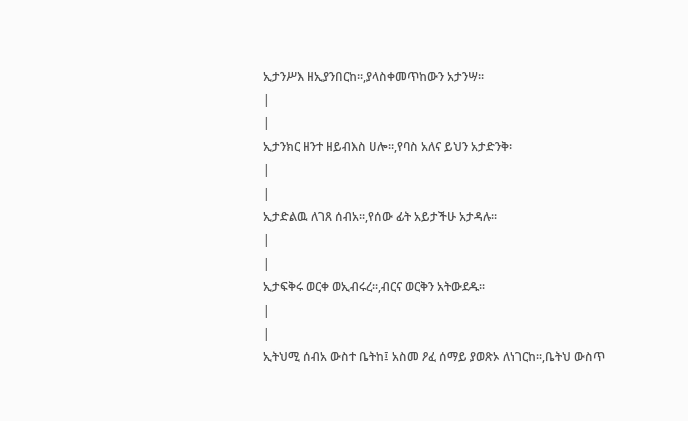ኢታንሥእ ዘኢያንበርከ፡፡,ያላስቀመጥከውን አታንሣ፡፡
|
|
ኢታንክር ዘንተ ዘይብእስ ሀሎ፡፡,የባስ አለና ይህን አታድንቅ፡
|
|
ኢታድልዉ ለገጸ ሰብአ፡፡,የሰው ፊት አይታችሁ አታዳሉ፡፡
|
|
ኢታፍቅሩ ወርቀ ወኢብሩረ፡፡,ብርና ወርቅን አትውደዱ፡፡
|
|
ኢትህሚ ሰብአ ውስተ ቤትከ፤ አስመ ዖፈ ሰማይ ያወጽኦ ለነገርከ፡፡,ቤትህ ውስጥ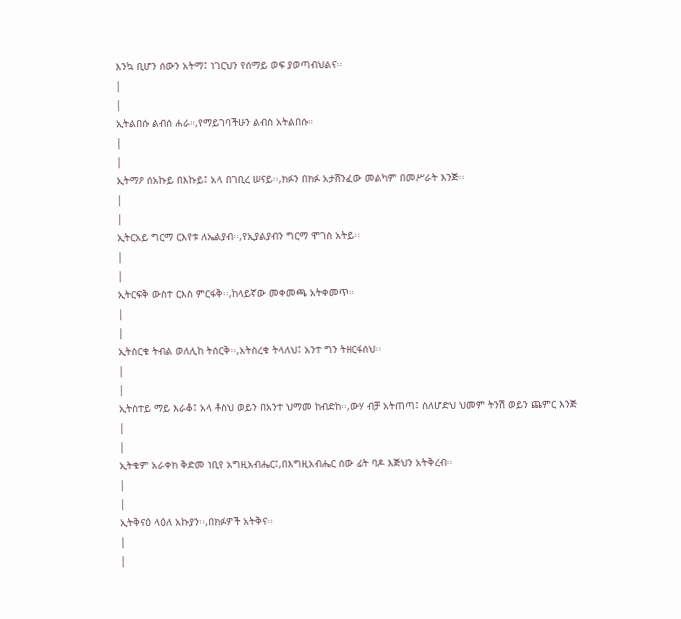እንኳ ቢሆን ሰውን አትማ፤ ነገርህን የሰማይ ወፍ ያወጣብህልና፡፡
|
|
ኢትልበሱ ልብሰ ሐራ።,የማይገባችሁን ልብስ አትልበሱ።
|
|
ኢትማዖ ሰአኩይ በእኩይ፤ አላ በገቢረ ሠናይ፡፡,ክፉን በክፉ አታሸንፈው መልካም በመሥራት እንጅ፡፡
|
|
ኢትርአይ ግርማ ርእየቱ ለኤልያብ፡፡,የኢያልያብን ግርማ ሞገስ አትይ፡፡
|
|
ኢትርፍቅ ውስተ ርእስ ምርፋቅ፡፡,ከላይኛው መቀመጫ አትቀመጥ።
|
|
ኢትስርቁ ትብል ወለሊከ ትሰርቅ፡፡,አትስረቁ ትላለህ፤ አንተ ግን ትዘርፋሰህ፡፡
|
|
ኢትስተይ ማይ እራቆ፤ አላ ቶስህ ወይን በአንተ ህማመ ከብድከ፡፡,ውሃ ብቻ አትጠጣ፤ ስለሆድህ ህመም ትንሽ ወይን ጨምር እንጅ
|
|
ኢትቁም አራቀክ ቅድመ ነቢየ አግዚአብሔር፤,በእግዚአብሔር ሰው ፊት ባዶ እጅህን አትቅረብ፡፡
|
|
ኢትቅናዕ ላዕለ አኩያን፡፡,በክፉዎች አትቅና፡፡
|
|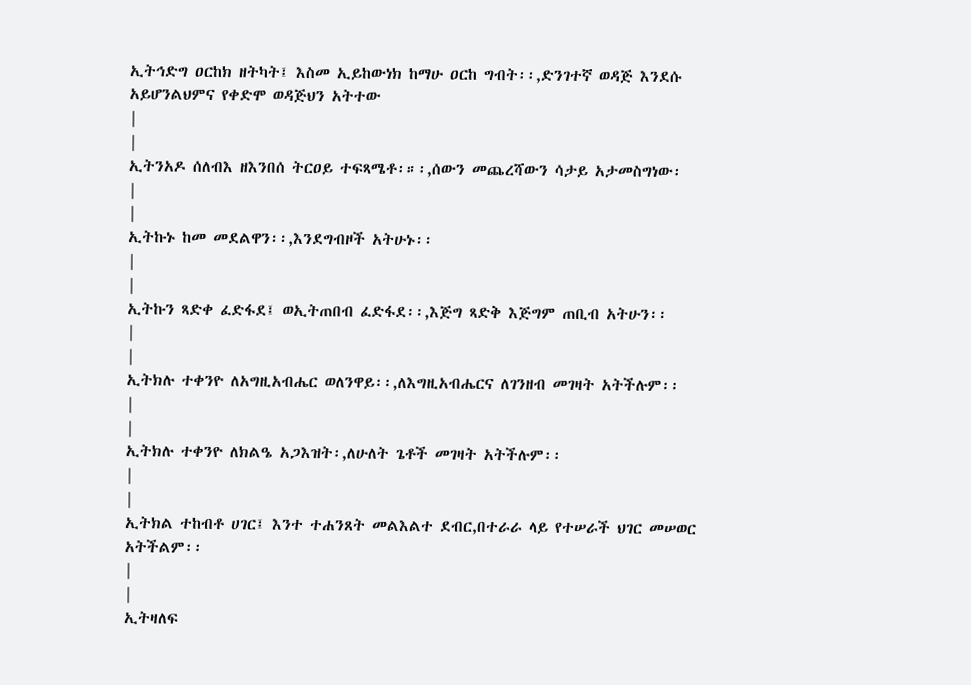ኢትኅድግ ዐርከክ ዘትካት፤ እስመ ኢይከውነክ ከማሁ ዐርከ ግብት፡፡,ድንገተኛ ወዳጅ እንደሱ አይሆንልህምና የቀድሞ ወዳጅህን አትተው
|
|
ኢትንአዶ ሰለብእ ዘእንበሰ ትርዐይ ተፍጻሜቶ፡።፡,ሰውን መጨረሻውን ሳታይ አታመስግነው፡
|
|
ኢትኩኑ ከመ መደልዋን፡፡,እንደግብዞች አትሁኑ፡፡
|
|
ኢትኩን ጻድቀ ፈድፋደ፤ ወኢትጠበብ ፈድፋደ፡፡,እጅግ ጻድቅ እጅግም ጠቢብ አትሁን፡፡
|
|
ኢትክሉ ተቀንዮ ለአግዚአብሔር ወለንዋይ፡፡,ለእግዚአብሔርና ለገንዘብ መገዛት አትችሉም፡፡
|
|
ኢትክሉ ተቀንዮ ለክልዔ አጋእዝት፡,ለሁለት ጌቶች መገዛት አትችሉም፡፡
|
|
ኢትክል ተከብቶ ሀገር፤ እንተ ተሐንጸት መልእልተ ደብር,በተራራ ላይ የተሠራች ህገር መሠወር አትችልም፡፡
|
|
ኢትዛለፍ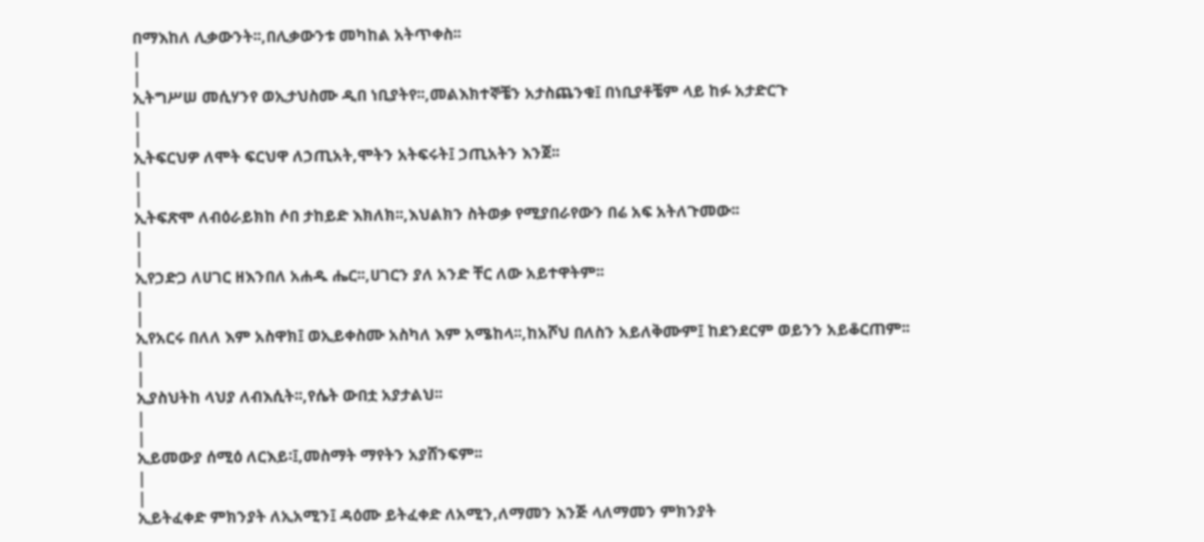በማእከለ ሊቃውንት፡፡,በሊቃውንቱ መካከል አትጥቀስ፡፡
|
|
ኢትግሥሠ መሲሃንየ ወኢታህስሙ ዲበ ነቢያትየ፡፡,መልእክተኞቼን አታስጨንቁ፤ በነቢያቶቼም ላይ ከፉ አታድርጉ
|
|
ኢትፍርህዎ ለሞት ፍርህዋ ለኃጢአት,ሞትን አትፍሩት፤ ኃጢአትን እንጀ፡፡
|
|
ኢትፍጽሞ ለብዕራይክከ ሶበ ታከይድ እክለክ፡፡,እህልክን ስትወቃ የሚያበራየውን በሬ አፍ አትለጉመው፡፡
|
|
ኢየኃድጋ ለሀገር ዘእንበለ አሐዱ ሔር፡፡,ሀገርን ያለ አንድ ቸር ለው አይተዋትም፡፡
|
|
ኢየአርሩ በለለ እም አስዋክ፤ ወኢይቀስሙ አስካለ እም አሜከላ፡፡,ከአሾህ በለስን አይለቅሙም፤ ከደንደርም ወይንን አይቆርጠም፡፡
|
|
ኢያስህትከ ላህያ ለብእሲት፡፡,የሴት ውበቷ አያታልህ፡፡
|
|
ኢይመውያ ሰሚዕ ለርእይ፡፤,መስማት ማየትን አያሸንፍም፡፡
|
|
ኢይትፈቀድ ምክንያት ለኢአሚን፤ ዳዕሙ ይትፈቀድ ለአሚን,ለማመን እንጅ ላለማመን ምክንያት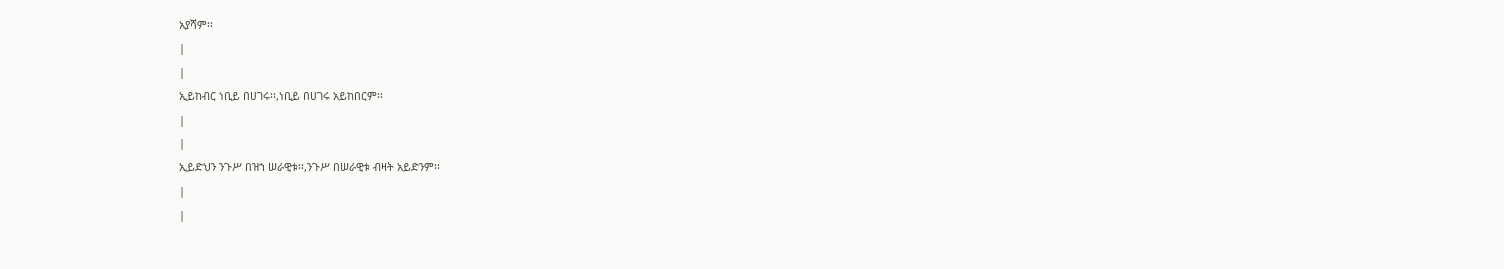አያሻም፡፡
|
|
ኢይከብር ነቢይ በሀገሩ፡፡,ነቢይ በሀገሩ አይከበርም፡፡
|
|
ኢይድህን ንጉሥ በዝኀ ሠራዊቱ፡፡,ንጉሥ በሠራዊቱ ብዛት አይድንም፡፡
|
|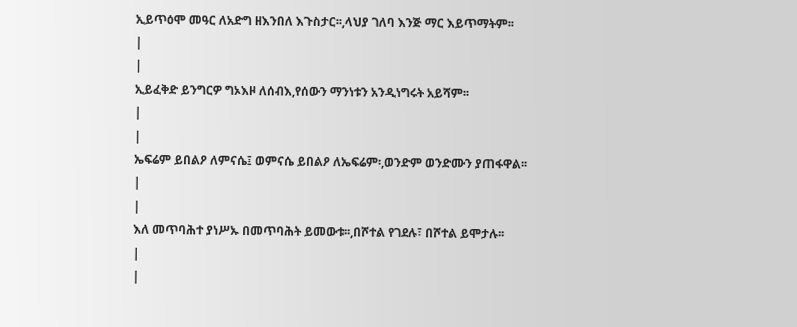ኢይጥዕሞ መዓር ለአድግ ዘእንበለ እጉስታር፡፡,ላህያ ገለባ እንጅ ማር እይጥማትም፡፡
|
|
ኢይፈቅድ ይንግርዎ ግኦእዞ ለሰብእ,የሰውን ማንነቱን አንዲነግሩት አይሻም፡፡
|
|
ኤፍሬም ይበልዖ ለምናሴ፤ ወምናሴ ይበልዖ ለኤፍሬም፡,ወንድም ወንድሙን ያጠፋዋል፡፡
|
|
እለ መጥባሕተ ያነሥኡ በመጥባሕት ይመውቱ፡፡,በሾተል የገደሉ፣ በሾተል ይሞታሉ፡፡
|
|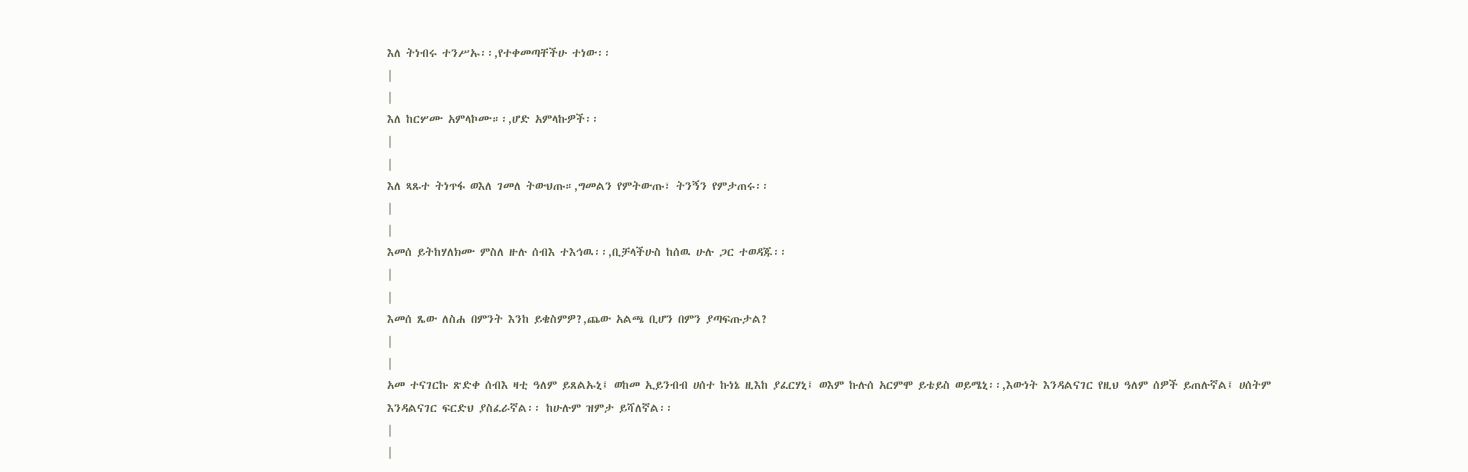እለ ትነብሩ ተንሥኡ፡፡,የተቀመጣቸችሁ ተነው፡፡
|
|
እለ ከርሦሙ አምላኮሙ።፡,ሆድ አምላኩዎች፡፡
|
|
እለ ጻጹተ ትነጥፋ ወእለ ገመለ ትውህጡ።,ግመልን የምትውጡ፣ ትንኝን የምታጠሩ፡፡
|
|
እመሰ ይትከሃለክሙ ምስለ ዙሉ ሰብእ ተእኅዉ፡፡,ቢቻላችሁስ ከሰዉ ሁሉ ጋር ተወዳጁ፡፡
|
|
እመሰ ጼው ለስሐ በምንት እንከ ይቄስምዎ?,ጨው አልጫ ቢሆን በምን ያጣፍጡታል?
|
|
አመ ተናገርኩ ጽድቀ ሰብእ ዛቲ ዓለም ይጸልኡኒ፤ ወከመ ኢይንብብ ሀሰተ ኩነኔ ዚእከ ያፈርሃኒ፤ ወእም ኩሉሰ አርምሞ ይቴይስ ወይሜኒ፡፡,እውነት እንዳልናገር የዚህ ዓለም ሰዎች ይጠሉኛል፤ ሀሰትም እንዳልናገር ፍርድህ ያስፈራኛል፡፡ ከሁሉም ዝምታ ይሻለኛል፡፡
|
|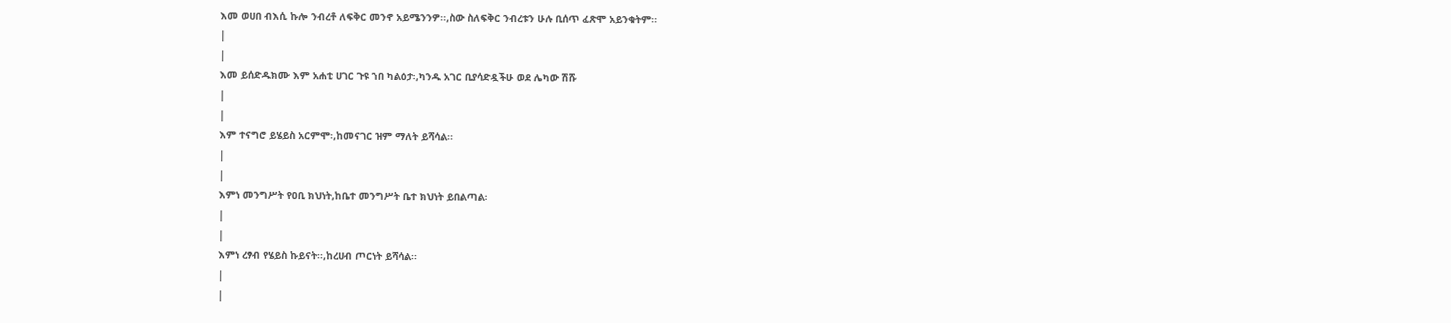እመ ወሀበ ብእሲ ኩሎ ንብረቶ ለፍቅር መንኖ አይሜንንዎ፡፡,ስው ስለፍቅር ንብረቱን ሁሉ ቢሰጥ ፈጽሞ አይንቁትም፡፡
|
|
እመ ይሰድዱክሙ እም አሐቲ ሀገር ጉዩ ኀበ ካልዕታ፡,ካንዱ አገር ቢያሳድዷችሁ ወደ ሌካው ሽሹ
|
|
እም ተናግሮ ይሄይስ አርምሞ፡,ከመናገር ዝም ማለት ይሻሳል፡፡
|
|
እምነ መንግሥት የዐቢ ክህነት,ከቤተ መንግሥት ቤተ ክህነት ይበልጣል፡
|
|
እምነ ረፃብ የሄይስ ኩይናት፡፡,ከረሀብ ጦርነት ይሻሳል፡፡
|
|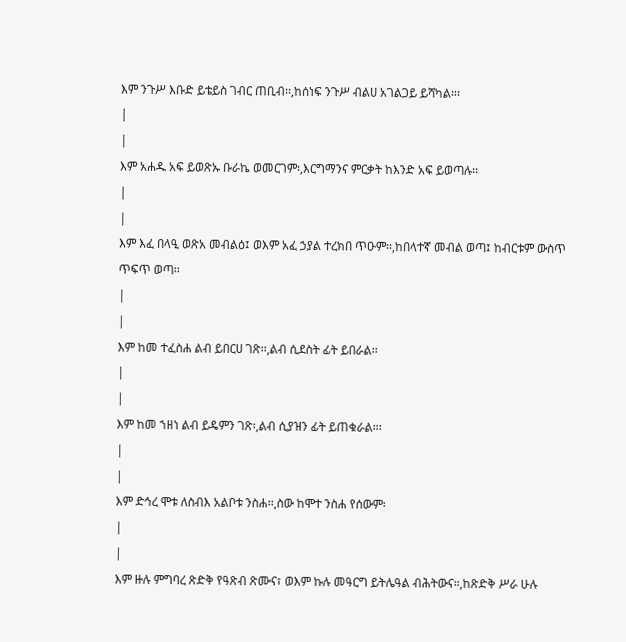እም ንጉሥ እቡድ ይቴይስ ገብር ጠቢብ፡፡,ከሰነፍ ንጉሥ ብልሀ አገልጋይ ይሻካል።፡
|
|
እም አሐዱ አፍ ይወጽኡ ቡራኬ ወመርገም፡,እርግማንና ምርቃት ከእንድ አፍ ይወጣሉ፡፡
|
|
እም እፈ በላዒ ወጽአ መብልዕ፤ ወእም አፈ ኃያል ተረክበ ጥዑም፡፡,ከበላተኛ መብል ወጣ፤ ከብርቱም ውስጥ ጥፍጥ ወጣ፡፡
|
|
እም ከመ ተፈስሐ ልብ ይበርሀ ገጽ፡፡,ልብ ሲደስት ፊት ይበራል፡፡
|
|
እም ከመ ኀዘነ ልብ ይዴምን ገጽ፡,ልብ ሲያዝን ፊት ይጠቁራል።፡
|
|
እም ድኅረ ሞቱ ለስብእ አልቦቱ ንስሐ፡፡,ስው ከሞተ ንስሐ የሰውም፡
|
|
እም ዙሉ ምግባረ ጽድቅ የዓጽብ ጽሙና፣ ወእም ኩሉ መዓርግ ይትሌዓል ብሕትውና።,ከጽድቅ ሥራ ሁሉ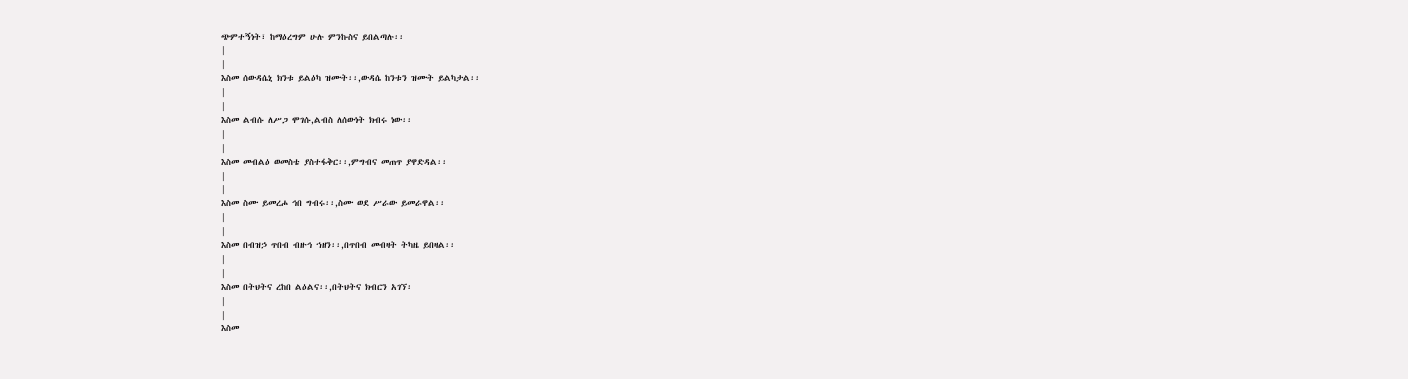ጭምተኝነት፣ ከማዕረግም ሁሉ ምንኩስና ይበልጣሉ፡፡
|
|
እስመ ሰውዳሴኒ ክንቱ ይልዕካ ዝሙት፡፡,ውዳሴ ከንቱን ዝሙት ይልካታል፡፡
|
|
እስመ ልብሱ ለሥጋ ሞገሱ,ልብስ ለሰውነት ክብሩ ነው፡፡
|
|
እስመ መብልዕ ወመስቴ ያስተፋቅር፡፡,ምግብና መጠጥ ያዋድዳል፡፡
|
|
እስመ ስሙ ይመረሖ ኅበ ግብሩ፡፡,ስሙ ወደ ሥራው ይመራዋል፡፡
|
|
እስመ በብዝኃ ጥበብ ብዙኅ ኀዘን፡፡,በጥበብ መብዛት ትካዜ ይበዛል፡፡
|
|
እስመ በትህትና ረከበ ልዕልና፡፡,በትህትና ክብርን አገኘ፡
|
|
እስመ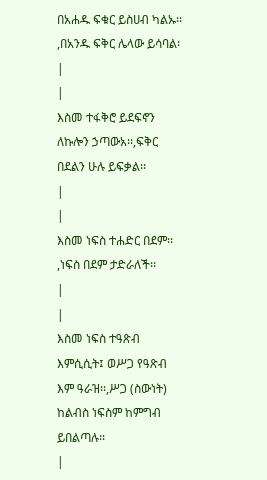በአሐዱ ፍቁር ይስሀብ ካልኡ፡፡,በአንዱ ፍቅር ሌላው ይሳባል፡
|
|
እስመ ተፋቅሮ ይደፍኖን ለኩሎን ኃጣውአ፡፡,ፍቅር በደልን ሁሉ ይፍቃል፡፡
|
|
እስመ ነፍስ ተሐድር በደም፡፡,ነፍስ በደም ታድራለች፡፡
|
|
እስመ ነፍስ ተዓጽብ እምሲሲት፤ ወሥጋ የዓጽብ እም ዓራዝ፡፡,ሥጋ (ስውነት) ከልብስ ነፍስም ከምግብ ይበልጣሉ፡፡
|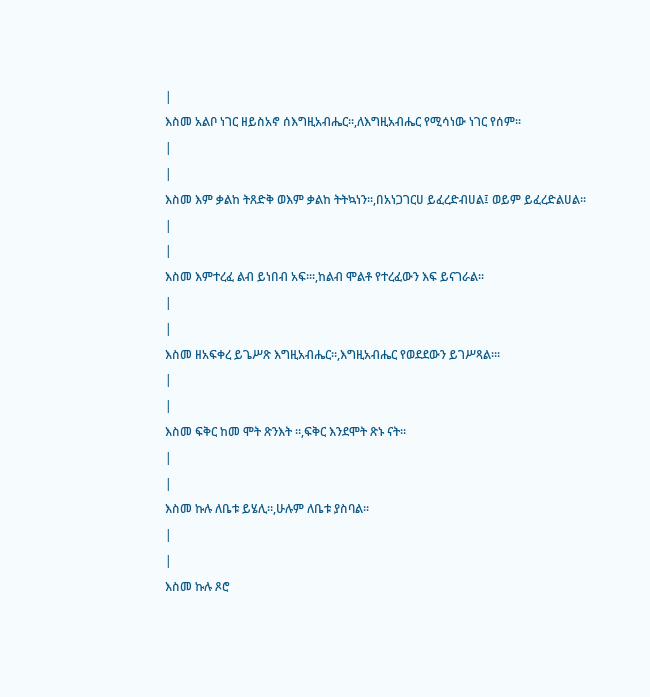|
እስመ አልቦ ነገር ዘይስአኖ ሰእግዚአብሔር፡፡,ለእግዚአብሔር የሚሳነው ነገር የሰም፡፡
|
|
እስመ እም ቃልከ ትጸድቅ ወእም ቃልከ ትትኳነን፡፡,በአነጋገርሀ ይፈረድብሀል፤ ወይም ይፈረድልሀል፡፡
|
|
እስመ እምተረፈ ልብ ይነበብ አፍ።፡,ከልብ ሞልቶ የተረፈውን እፍ ይናገራል፡፡
|
|
እስመ ዘአፍቀረ ይጌሥጽ እግዚአብሔር፡፡,እግዚአብሔር የወደደውን ይገሥጻል።፡
|
|
እስመ ፍቅር ከመ ሞት ጽንእት ።,ፍቅር እንደሞት ጽኑ ናት፡፡
|
|
እስመ ኩሉ ለቤቱ ይሄሊ።,ሁሉም ለቤቱ ያስባል፡፡
|
|
እስመ ኩሉ ጾሮ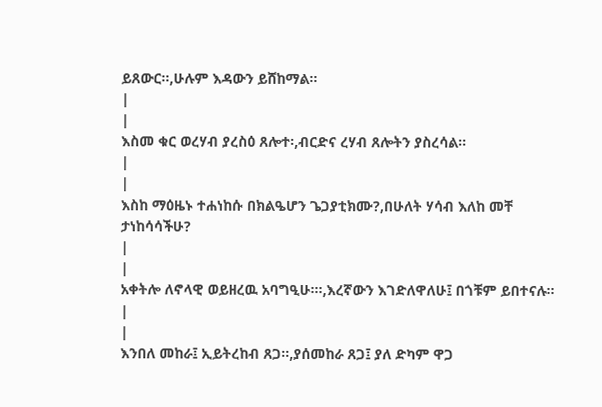ይጸውር፡፡,ሁሉም እዳውን ይሸከማል፡፡
|
|
እስመ ቁር ወረሃብ ያረስዕ ጸሎተ፡,ብርድና ረሃብ ጸሎትን ያስረሳል፡፡
|
|
እስከ ማዕዜኑ ተሐነከሱ በክልዔሆን ጌጋያቲክሙ?,በሁለት ሃሳብ እለከ መቸ ታነከሳሳችሁ?
|
|
አቀትሎ ለኖላዊ ወይዘረዉ አባግዒሁ።፡,እረኛውን እገድለዋለሁ፤ በጎቹም ይበተናሉ፡፡
|
|
እንበለ መከራ፤ ኢይትረከብ ጸጋ፡፡,ያሰመከራ ጸጋ፤ ያለ ድካም ዋጋ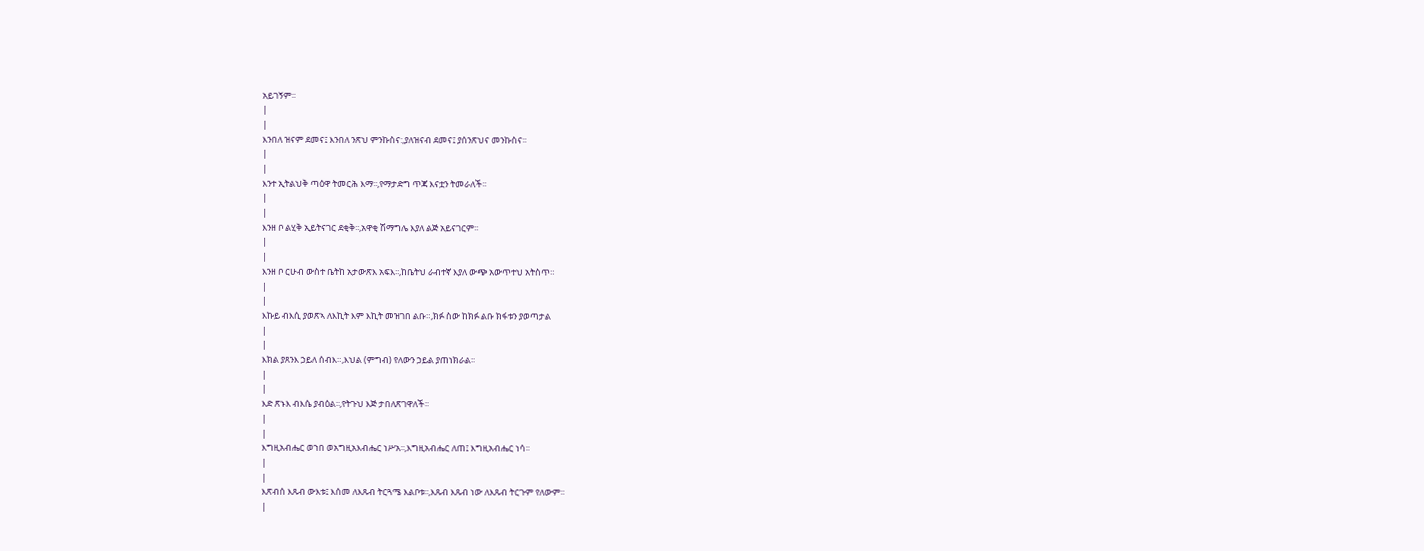አይገኝም፡፡
|
|
እንበለ ዝናም ደመና፤ እንበለ ንጽህ ምንኩስና:,ያለዝናብ ደመና፤ ያሰንጽህና መንኩስና፡፡
|
|
እንተ ኢትልህቅ ጣዕዋ ትመርሕ እማ፡፡,የማታድግ ጥጃ እናቷን ትመራለች፡፡
|
|
እንዘ ቦ ልሂቅ ኢይትናገር ደቂቅ፡፡,አዋቂ ሽማግሌ እያለ ልጅ አይናገርም፡፡
|
|
እንዘ ቦ ርሁብ ውስተ ቤትከ አታውጽእ አፍእ፡፡,ከቤትህ ራብተኛ እያለ ውጭ አውጥተህ አትስጥ።
|
|
እኩይ ብእሲ ያወጽኣ ለእኪት እም እኪት መዝገበ ልቡ።,ክፉ ስው ከክፉ ልቡ ክፋቱን ያወጣታል
|
|
እክል ያጸንእ ኃይለ ሰብእ።,እህል (ምግብ) የለውን ኃይል ያጠነክራል፡፡
|
|
እድ ጽኑእ ብእሴ ያብዕል፡፡,የትጉህ እጅ ታበለጽገዋለች፡፡
|
|
እግዚአብሔር ወኀበ ወአግዚአእብሔር ነሥአ፡፡,እግዚአብሔር ለጠ፤ እግዚአብሔር ነሳ፡፡
|
|
እጽብሰ እጹብ ውእቱ፤ እሰመ ለእጹብ ትርጓሜ እልቦቱ፡፡,እጹብ እጹብ ነው ለእጹብ ትርጉም የለውም፡፡
|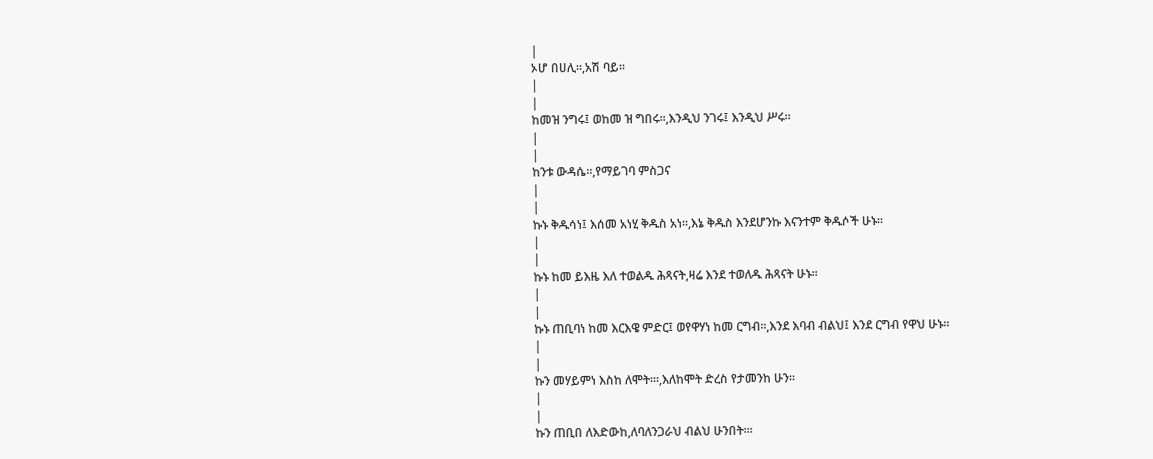|
ኦሆ በሀሊ፡፡,አሽ ባይ።
|
|
ከመዝ ንግሩ፤ ወከመ ዝ ግበሩ፡፡,እንዲህ ንገሩ፤ እንዲህ ሥሩ።
|
|
ከንቱ ውዳሴ፡፡,የማይገባ ምስጋና
|
|
ኩኑ ቅዱሳነ፤ እሰመ አነሂ ቅዱስ አነ።,እኔ ቅዱስ እንደሆንኩ እናንተም ቅዱሶች ሁኑ፡፡
|
|
ኩኑ ከመ ይእዜ እለ ተወልዱ ሕጻናት,ዛሬ እንደ ተወለዱ ሕጻናት ሁኑ።
|
|
ኩኑ ጠቢባነ ከመ እርእዌ ምድር፤ ወየዋሃነ ከመ ርግብ፡፡,እንደ እባብ ብልህ፤ እንደ ርግብ የዋህ ሁኑ።
|
|
ኩን መሃይምነ እስከ ለሞት፡።,እለከሞት ድረስ የታመንከ ሁን፡፡
|
|
ኩን ጠቢበ ለእድውከ,ለባለንጋራህ ብልህ ሁንበት፡።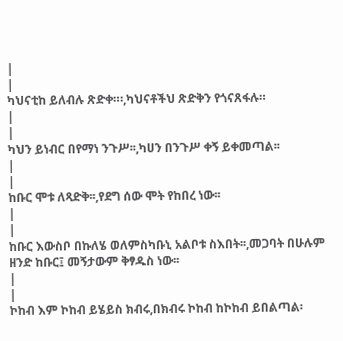|
|
ካህናቲከ ይለብሉ ጽድቀ።፡,ካህናቶችህ ጽድቅን የጎናጸፋሉ።
|
|
ካህን ይነብር በየማነ ንጉሥ፡፡,ካሀን በንጉሥ ቀኝ ይቀመጣል፡፡
|
|
ከቡር ሞቱ ለጻድቅ፡፡,የደግ ሰው ሞት የከበረ ነው፡፡
|
|
ከቡር እውስቦ በኩለሄ ወለምስካቡኒ አልቦቱ ስእበት፡፡,መጋባት በሁሉም ዘንድ ከቡር፤ መኝታውም ቅፃዱስ ነው፡፡
|
|
ኮከብ እም ኮከብ ይሄይስ ክብሩ,በክብሩ ኮከብ ከኮከብ ይበልጣል፡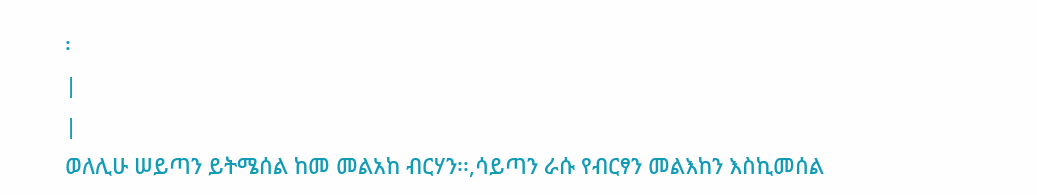፡
|
|
ወለሊሁ ሠይጣን ይትሜሰል ከመ መልአከ ብርሃን፡፡,ሳይጣን ራሱ የብርፃን መልእከን እስኪመሰል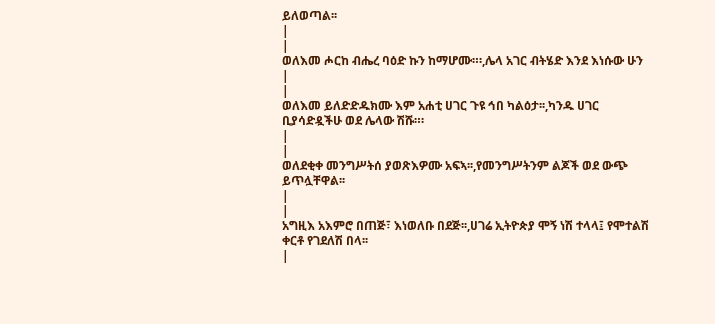ይለወጣል፡፡
|
|
ወለእመ ሖርከ ብሔረ ባዕድ ኩን ከማሆሙ።፡,ሌላ አገር ብትሄድ እንደ እነሱው ሁን
|
|
ወለእመ ይለድድዱክሙ እም አሐቲ ሀገር ጉዩ ኅበ ካልዕታ፡፡,ካንዱ ሀገር ቢያሳድዷችሁ ወደ ሌላው ሽሹ።፡
|
|
ወለደቂቀ መንግሥትሰ ያወጽእዎሙ አፍኣ፡፡,የመንግሥትንም ልጆች ወደ ውጭ ይጥሏቸዋል፡፡
|
|
አግዚእ አእምሮ በጠጅ፣ እነወለቡ በደጅ፡፡,ሀገሬ ኢትዮጵያ ሞኝ ነሽ ተላላ፤ የሞተልሽ ቀርቶ የገደለሽ በላ፡፡
|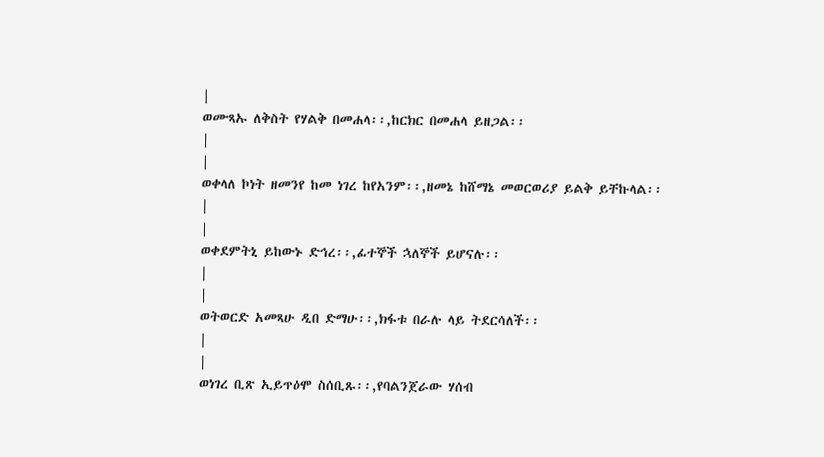|
ወሙጻኡ ለቅስት የሃልቅ በመሐላ፡፡,ከርክር በመሐላ ይዘጋል፡፡
|
|
ወቀላለ ኮነት ዘመንየ ከመ ነገረ ከየአንም፡፡,ዘመኔ ከሸማኔ መወርወሪያ ይልቅ ይቸኩላል፡፡
|
|
ወቀደምትኒ ይከውኑ ድኅረ፡፡,ፊተኞች ኋለኞች ይሆናሉ፡፡
|
|
ወትወርድ አመጻሁ ዲበ ድማሁ፡፡,ክፋቱ በራሉ ላይ ትደርሳለች፡፡
|
|
ወነገረ ቢጽ ኢይጥዕሞ ስሰቢጹ፡፡,የባልንጀራው ሃሰብ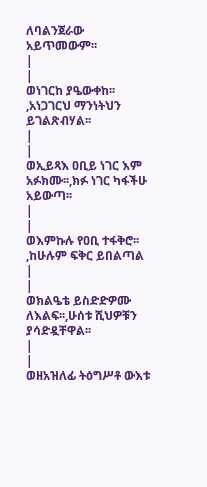ለባልንጀራው አይጥመውም፡፡
|
|
ወነገርከ ያዔውቀከ፡፡,አነጋገርህ ማንነትህን ይገልጽብሃል፡፡
|
|
ወኢይጻእ ዐቢይ ነገር እም አፉክሙ፡፡,ክፉ ነገር ካፋችሁ አይውጣ፡፡
|
|
ወእምኩሉ የዐቢ ተፋቅሮ፡፡,ከሁሉም ፍቅር ይበልጣል
|
|
ወክልዔቴ ይስድድዎሙ ለእልፍ፡፡,ሁሰቱ ሺህዎቹን ያሳድዷቸዋል፡፡
|
|
ወዘአዝለፊ ትዕግሥቶ ውእቱ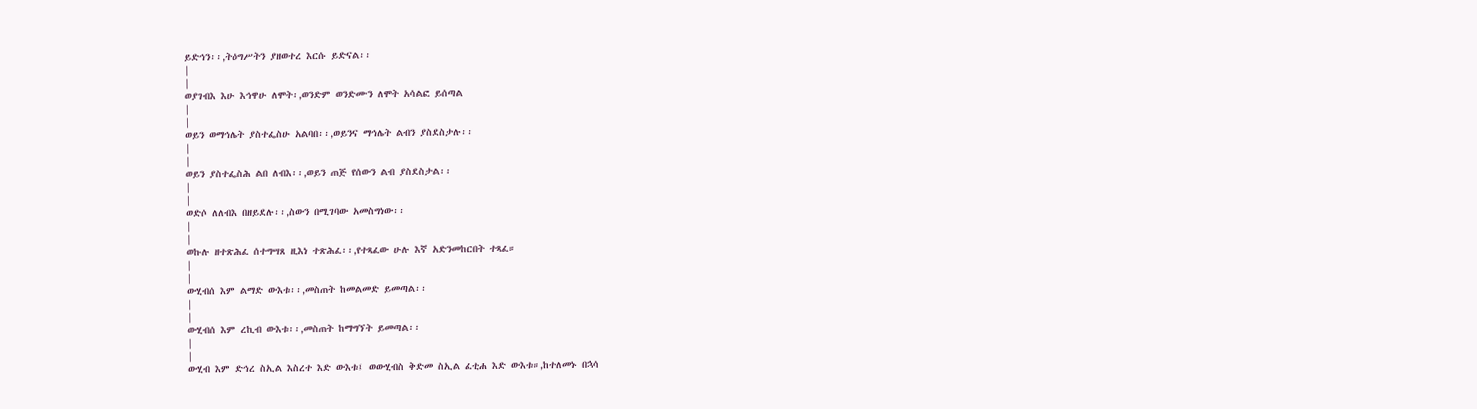ይድኅን፡፡,ትዕግሥትን ያዘወተረ እርሱ ይድናል፡፡
|
|
ወያገብእ እሁ እኅዋሁ ለሞት፡,ወንድም ወንድሙን ለሞት አሳልፎ ይሰጣል
|
|
ወይን ወማኅሌት ያስተፌስሁ አልባበ፡፡,ወይንና ማኅሌት ልብን ያስደስታሉ፡፡
|
|
ወይን ያስተፌስሕ ልበ ለብእ፡፡,ወይን ጠጅ የሰውን ልብ ያስደስታል፡፡
|
|
ወድሶ ለለብእ በዘይደሉ፡፡,ስውን በሚገባው አመስግነው፡፡
|
|
ወኩሉ ዘተጽሕፈ ሰተግሣጸ ዚእነ ተጽሕፈ፡፡,የተጻፈው ሁሉ እኛ አድንመከርበት ተጻፈ።
|
|
ውሂብሰ እም ልማድ ውእቱ፡፡,መስጠት ከመልመድ ይመጣል፡፡
|
|
ውሂብሰ እም ረኪብ ውእቱ፡፡,መስጠት ከማግኘት ይመጣል፡፡
|
|
ውሂብ እም ድኅረ ስኢል እስረተ እድ ውእቱ፤ ወውሂብስ ቅድመ ስኢል ፈቲሐ እድ ውእቱ።,ከተለመኑ በኋሳ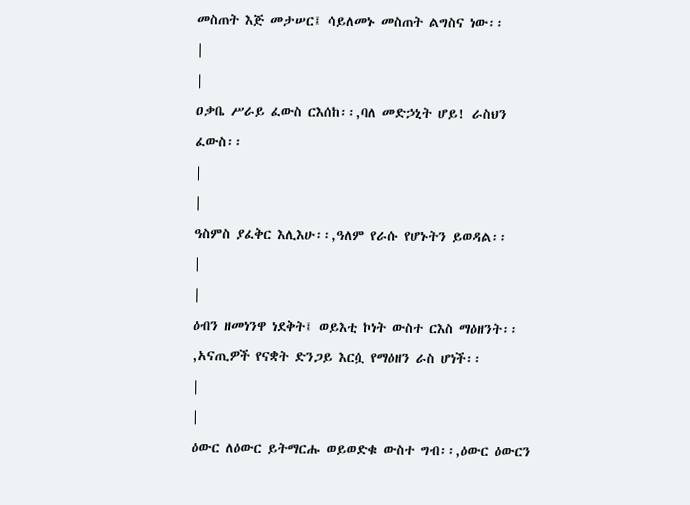መስጠት እጅ መታሠር፤ ሳይለመኑ መስጠት ልግስና ነው፡፡
|
|
ዐቃቤ ሥራይ ፈውስ ርእሰከ፡፡,ባለ መድኃኒት ሆይ! ራስህን ፈውስ፡፡
|
|
ዓስምስ ያፈቅር እሊእሁ፡፡,ዓለም የራሱ የሆኑትን ይወዳል፡፡
|
|
ዕብን ዘመነንዋ ነደቅት፤ ወይእቲ ኮነት ውስተ ርእስ ማዕዘንት፡፡,አናጢዎች የናቋት ድንጋይ እርሷ የማዕዘን ራስ ሆነች፡፡
|
|
ዕውር ለዕውር ይትማርሑ ወይወድቁ ውስተ ግብ፡፡,ዕውር ዕውርን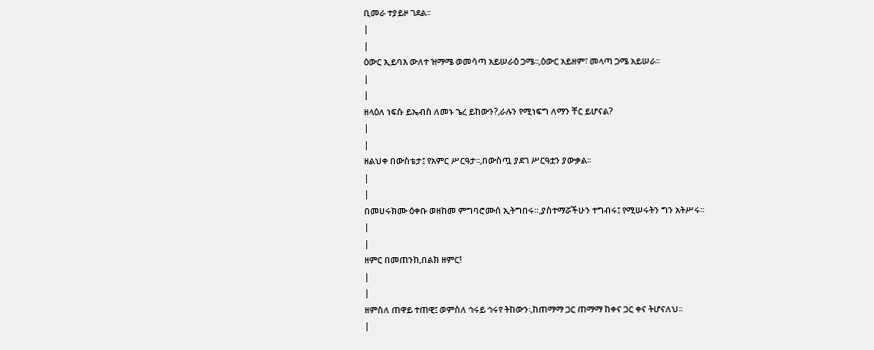ቢመራ ተያይዞ ገደል፡፡
|
|
ዕውር ኢይባእ ውለተ ዝማሜ ወመሳጣ አይሠራዕ ጋሜ፡፡,ዕውር አይዘም፣ መላጣ ጋሜ አይሠራ፡፡
|
|
ዘላዕለ ነፍሱ ይኤብስ ለመኑ ኄረ ይከውን?,ራሉን የሚነፍግ ለማን ቸር ይሆናል?
|
|
ዘልህቀ በውስቴታ፤ የአምር ሥርዓታ፡፡,በውስጧ ያደገ ሥርዓቷን ያውቃል፡፡
|
|
በመሀሩክሙ ዕቀቡ ወዘከመ ምግባሮሙሰ ኢትግበሩ።,ያስተማሯችሁን ተግብሩ፤ የሚሠሩትን ግን አትሥሩ፡፡
|
|
ዘምር በመጠንከ,በልክ ዘምር!
|
|
ዘምስለ ጠዋይ ተጠዊ፤ ወምስለ ኅሩይ ኅሩየ ትከውን፡,ከጠማማ ጋር ጠማማ ከቀና ጋር ቀና ትሆናለህ፡፡
|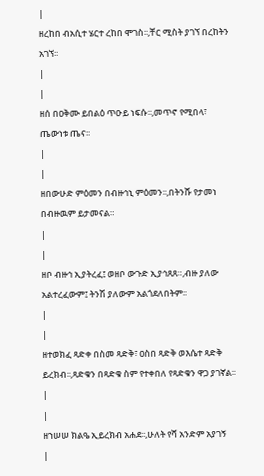|
ዘረከበ ብአሲተ ሄርተ ረከበ ሞገስ፡፡,ቸር ሚስት ያገኘ በረከትን አገኘ፡፡
|
|
ዘሰ በዐቅሙ ይበልዕ ጥዑይ ነፍሱ፡፡,መጥኖ የሚበላ፣ ጤውነቱ ጤና፡፡
|
|
ዘበውሁድ ምዕመን በብዙኅኒ ምዕመን፡፡,በትንሹ የታመነ በብዙዉም ይታመናል።
|
|
ዘቦ ብዙኅ ኢያትረፈ፤ ወዘቦ ውጉድ ኢያኅጸጸ።,ብዙ ያለው አልተረፈውም፤ ትንሽ ያለውም አልጎደለበትም፡፡
|
|
ዘተወክፈ ጻድቀ በስመ ጻድቅ፣ ዐስበ ጻድቅ ወእሴተ ጻድቅ ይረክብ፡፡,ጻድቁን በጻድቁ ስም የተቀበለ የጻድቁን ዋጋ ያገኛል፡፡
|
|
ዘኀሠሠ ክልዔ ኢይረክብ አሐደ፡፡,ሁለት የሻ አንድም አያገኝ
|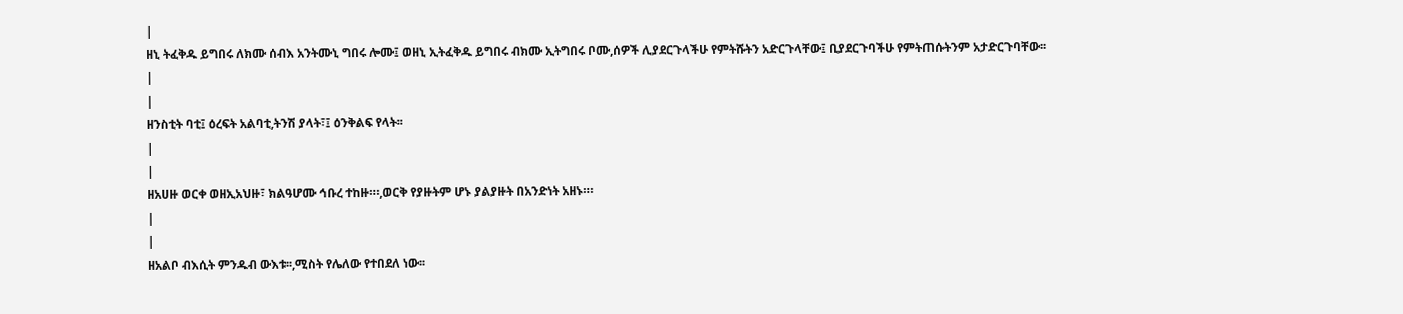|
ዘኒ ትፈቅዱ ይግበሩ ለክሙ ሰብእ አንትሙኒ ግበሩ ሎሙ፤ ወዘኒ ኢትፈቅዱ ይግበሩ ብክሙ ኢትግበሩ ቦሙ,ሰዎች ሊያደርጉላችሁ የምትሹትን አድርጉላቸው፤ ቢያደርጉባችሁ የምትጠሱትንም አታድርጉባቸው፡፡
|
|
ዘንስቲት ባቲ፤ ዕረፍት አልባቲ,ትንሽ ያላት፣፤ ዕንቅልፍ የላት፡፡
|
|
ዘአሀዙ ወርቀ ወዘኢአህዙ፣ ክልዓሆሙ ኅቡረ ተከዙ።፡,ወርቅ የያዙትም ሆኑ ያልያዙት በአንድነት አዘኑ።፡
|
|
ዘአልቦ ብእሲት ምንዱብ ውእቱ፡፡,ሚስት የሌለው የተበደለ ነው፡፡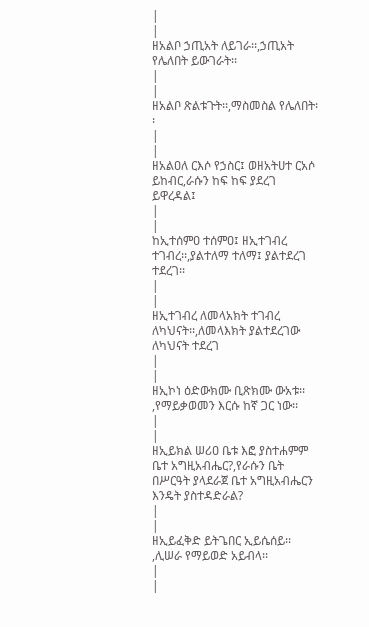|
|
ዘአልቦ ኃጢአት ለይገራ፡፡,ኃጢአት የሌለበት ይውገራት፡፡
|
|
ዘአልቦ ጽልቱጉት፡፡,ማስመስል የሌለበት፡፡
|
|
ዘአልዐለ ርእሶ የኃስር፤ ወዘአትሀተ ርአሶ ይከብር,ራሱን ከፍ ከፍ ያደረገ ይዋረዳል፤
|
|
ከኢተሰምዐ ተሰምዐ፤ ዘኢተገብረ ተገብረ፡፡,ያልተለማ ተለማ፤ ያልተደረገ ተደረገ፡፡
|
|
ዘኢተገብረ ለመላአክት ተገብረ ለካህናት፡፡,ለመላእክት ያልተደረገው ለካህናት ተደረገ
|
|
ዘኢኮነ ዕድውክሙ ቢጽክሙ ውአቱ፡፡,የማይቃወመን እርሱ ከኛ ጋር ነው፡፡
|
|
ዘኢይክል ሠሪዐ ቤቱ እፎ ያስተሐምም ቤተ አግዚአብሔር?,የራሱን ቤት በሥርዓት ያላደራጀ ቤተ አግዚአብሔርን እንዴት ያስተዳድራል?
|
|
ዘኢይፈቅድ ይትጌበር ኢይሴሰይ፡፡,ሊሠራ የማይወድ አይብላ፡፡
|
|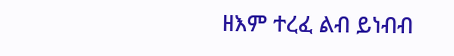ዘእም ተረፈ ልብ ይነብብ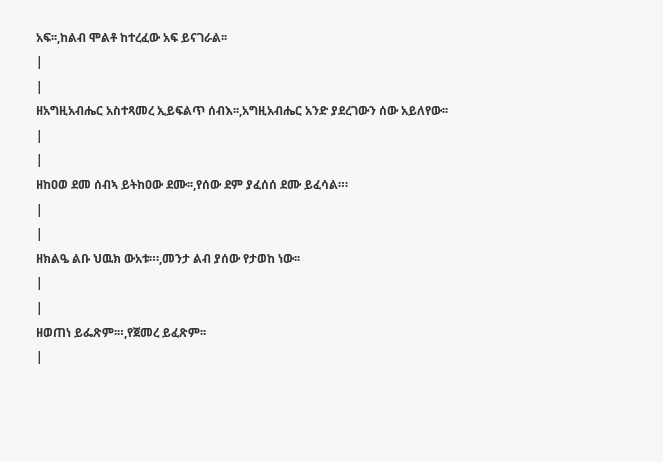አፍ፡፡,ከልብ ሞልቶ ከተረፈው አፍ ይናገራል፡፡
|
|
ዘአግዚአብሔር አስተጻመረ ኢይፍልጥ ሰብእ፡፡,አግዚአብሔር አንድ ያደረገውን ሰው አይለየው፡፡
|
|
ዘከዐወ ደመ ሰብኣ ይትከዐው ደሙ፡፡,የሰው ደም ያፈሰሰ ደሙ ይፈሳል።፡
|
|
ዘክልዔ ልቡ ህዉክ ውአቱ።፡,መንታ ልብ ያሰው የታወከ ነው፡፡
|
|
ዘወጠነ ይፌጽም፡።,የጀመረ ይፈጽም፡፡
|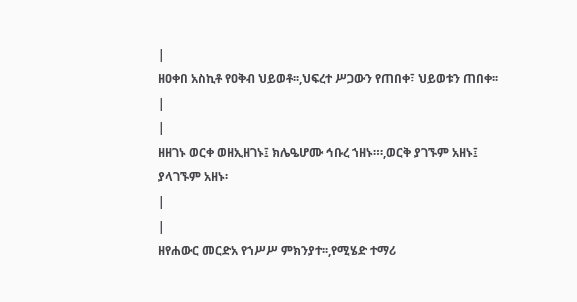|
ዘዐቀበ አስኪቶ የዐቅብ ህይወቶ፡፡,ህፍረተ ሥጋውን የጠበቀ፣ ህይወቱን ጠበቀ፡፡
|
|
ዘዘገኑ ወርቀ ወዘኢዘገኑ፤ ክሌዔሆሙ ኅቡረ ኀዘኑ።፡,ወርቅ ያገኙም አዘኑ፤ ያላገኙም አዘኑ፡
|
|
ዘየሐውር መርድአ የኀሥሥ ምክንያተ፡፡,የሚሄድ ተማሪ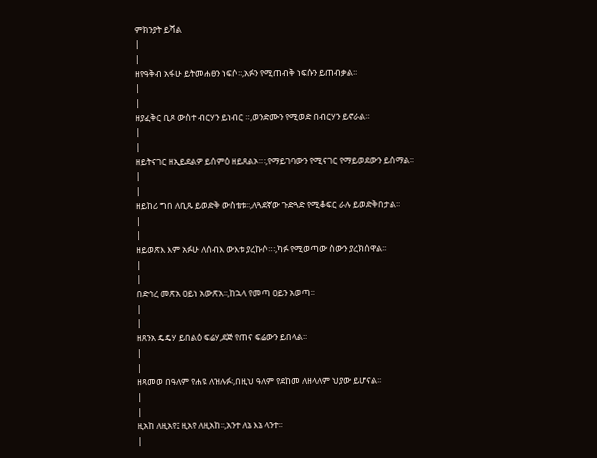ምክንያት ይሻል
|
|
ዘየዓቅብ አፋሁ ይትመሐፀን ነፍሶ፡፡,አፉን የሚጠብቅ ነፍሱን ይጠብቃል፡፡
|
|
ዘያፈቅር ቢጾ ውስተ ብርሃን ይነብር ።,ወንድሙን የሚወድ በብርሃን ይኖራል።
|
|
ዘይትናገር ዘኢይደልዎ ይሰምዕ ዘይጸልኦ።፡,የማይገባውን የሚናገር የማይወደውን ይሰማል፡፡
|
|
ዘይከሪ ግበ ለቢጹ ይወድቅ ውስቴቱ፡፡,ለጓደኛው ጉድጓድ የሚቆፍር ራሉ ይወድቅበታል፡፡
|
|
ዘይወጽእ እም አፉሁ ለሰብእ ውእቱ ያረኩሶ።፡,ካፉ የሚወጣው ስውን ያረክሰዋል፡፡
|
|
በድኅረ መጽአ ዐይነ አውጽአ፡፡,ከኋላ የመጣ ዐይን አወጣ፡፡
|
|
ዘጸንአ ዴዴሃ ይበልዕ ፍሬሃ,ደጅ የጠና ፍሬውን ይበላል፡፡
|
|
ዘጻመወ በዓለም የሐዩ ለዝሉፉ፡,በዚህ ዓለም የደከመ ለዘላለም ህያው ይሆናል፡፡
|
|
ዚአከ ለዚአየ፤ ዚአየ ለዚአከ፡፡,አንተ ለኔ እኔ ላንተ፡፡
|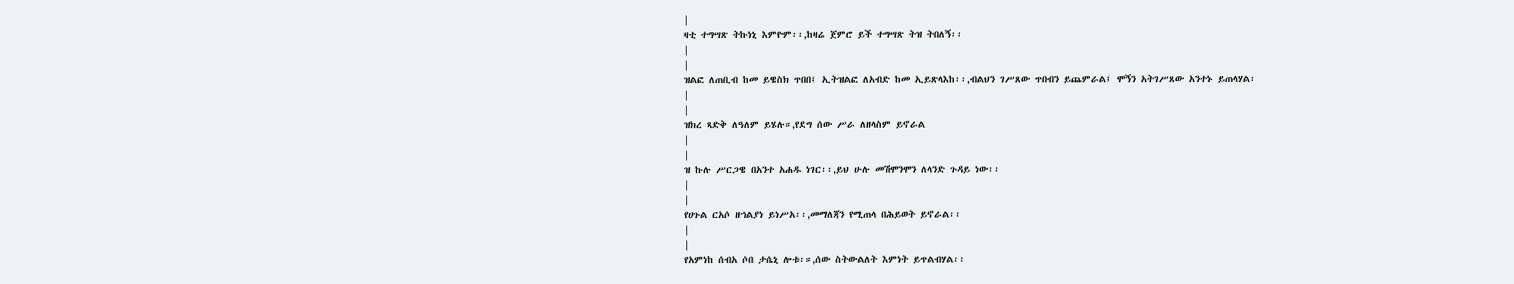|
ዛቲ ተግሣጽ ትኩነኒ እምዮም፡፡,ከዛሬ ጀምሮ ይች ተግሣጽ ትዝ ትበለኝ፡፡
|
|
ዝልፎ ለጠቢብ ከመ ይዌስክ ጥበበ፤ ኢትዝልፎ ለአብድ ከመ ኢይጽላእከ፡፡,ብልህን ገሥጸው ጥበብን ይጨምራል፤ ሞኝን አትገሥጸው አንተኑ ይጠላሃል፡
|
|
ዝክረ ጻድቅ ለዓለም ይሄሉ።,የደግ ሰው ሥራ ለዘላስም ይኖራል
|
|
ዝ ኩሉ ሥርጋዌ በአንተ አሐዱ ነገር፡፡,ይህ ሁሉ መሽሞንሞን ለላንድ ጉዳይ ነው፡፡
|
|
የሀጉል ርአሶ ዘኀልያነ ይነሥአ፡፡,መማለጃን የሚጠላ በሕይወት ይኖራል፡፡
|
|
የአምነከ ሰብአ ሶበ ታሴኒ ሎቱ፡።,ሰው ስትውልለት እምነት ይጥልብሃል፡፡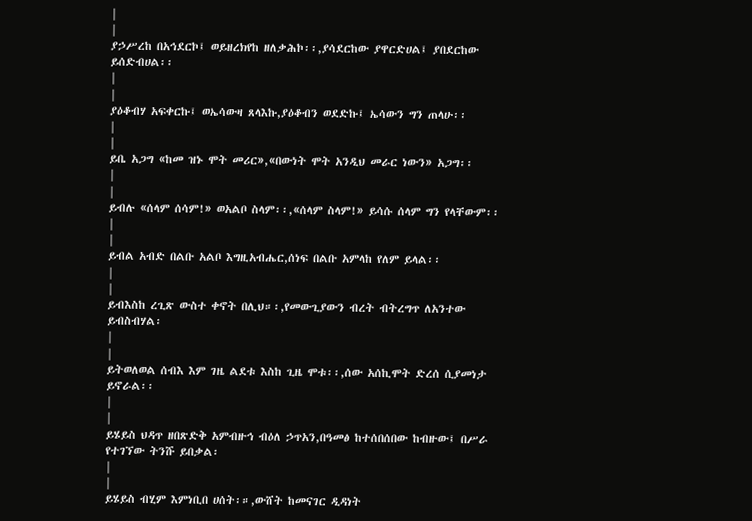|
|
ያኃሥረከ በአኅደርኮ፤ ወይዘረክየከ ዘለቃሕኮ፡፡,ያሳደርከው ያዋርድሀል፤ ያበደርከው ይሰድብሀል፡፡
|
|
ያዕቆብሃ አፍቀርኩ፤ ወኤሳውዛ ጸላእኩ,ያዕቆብን ወደድኩ፤ ኤሳውን ግን ጠላሁ፡፡
|
|
ይቤ አጋግ «ከመ ዝኑ ሞት መሪር»,«በውነት ሞት አንዲህ መራር ነውን» አጋግ፡፡
|
|
ይብሉ «ሰላም ሰሳም!» ወአልቦ ስላም፡፡,«ሰላም ስላም!» ይሳሱ ሰላም ግን የላቸውም፡፡
|
|
ይብል አብድ በልቡ አልቦ እግዚአብሔር,ሰነፍ በልቡ አምላከ የለም ይላል፡፡
|
|
ይብእስከ ረጊጽ ውስተ ቀኖት በሊህ።፡,የመውጊያውን ብረት ብትረግጥ ለአንተው ይብስብሃል፡
|
|
ይትወለወል ሰብእ እም ገዜ ልደቱ እስከ ጊዜ ሞቱ፡፡,ሰው አሰኪሞት ድረሰ ሲያመነታ ይኖራል፡፡
|
|
ይሄይስ ህዳጥ ዘበጽድቅ አምብዙኅ ብዕለ ኃጥአን,በዓመፅ ከተሰበሰበው ከብዙው፤ በሥራ የተገኘው ትንሹ ይበቃል፡
|
|
ይሄይስ ብሂም እምነቢበ ሀሰት፡።,ውሸት ከመናገር ዲዳነት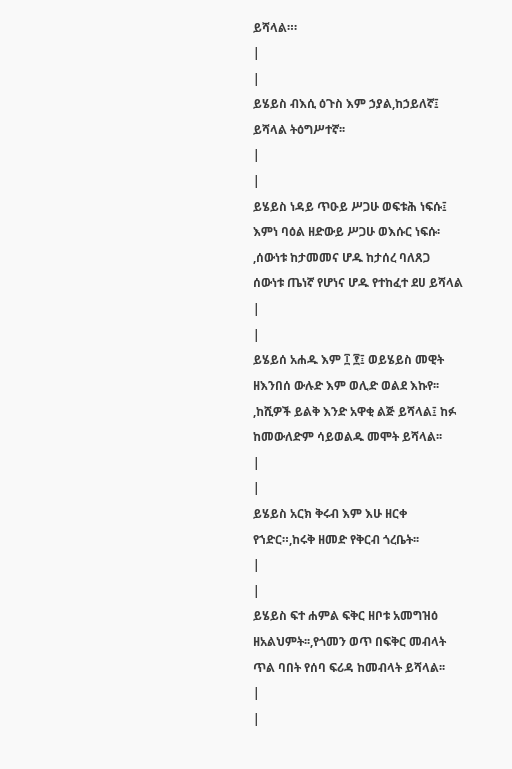ይሻላል።፡
|
|
ይሄይስ ብእሲ ዕጉስ እም ኃያል,ከኃይለኛ፤ ይሻላል ትዕግሥተኛ፡፡
|
|
ይሄይስ ነዳይ ጥዑይ ሥጋሁ ወፍቱሕ ነፍሱ፤ እምነ ባዕል ዘድውይ ሥጋሁ ወእሱር ነፍሱ፡,ሰውነቱ ከታመመና ሆዱ ከታሰረ ባለጸጋ ሰውነቱ ጤነኛ የሆነና ሆዱ የተከፈተ ደሀ ይሻላል
|
|
ይሄይሰ አሐዱ እም ፲ ፻፤ ወይሄይስ መዊት ዘእንበሰ ውሉድ እም ወሊድ ወልደ እኩየ፡፡,ከሺዎች ይልቅ እንድ አዋቂ ልጅ ይሻላል፤ ከፉ ከመውለድም ሳይወልዱ መሞት ይሻላል፡፡
|
|
ይሄይስ አርክ ቅሩብ እም እሁ ዘርቀ የኀድር።,ከሩቅ ዘመድ የቅርብ ጎረቤት፡፡
|
|
ይሄይስ ፍተ ሐምል ፍቅር ዘቦቱ አመግዝዕ ዘአልህምት፡፡,የጎመን ወጥ በፍቅር መብላት ጥል ባበት የሰባ ፍሪዳ ከመብላት ይሻላል፡፡
|
|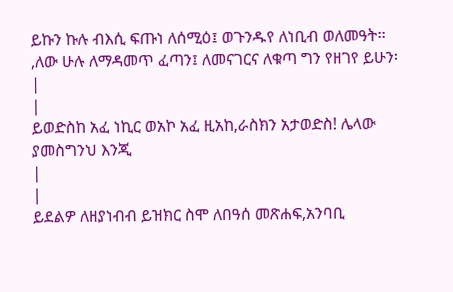ይኩን ኩሉ ብእሲ ፍጡነ ለሰሚዕ፤ ወጉንዱየ ለነቢብ ወለመዓት፡፡,ለው ሁሉ ለማዳመጥ ፈጣን፤ ለመናገርና ለቁጣ ግን የዘገየ ይሁን፡
|
|
ይወድስከ አፈ ነኪር ወአኮ አፈ ዚአከ,ራስክን አታወድስ! ሌላው ያመስግንህ እንጂ
|
|
ይደልዎ ለዘያነብብ ይዝክር ስሞ ለበዓሰ መጽሐፍ,አንባቢ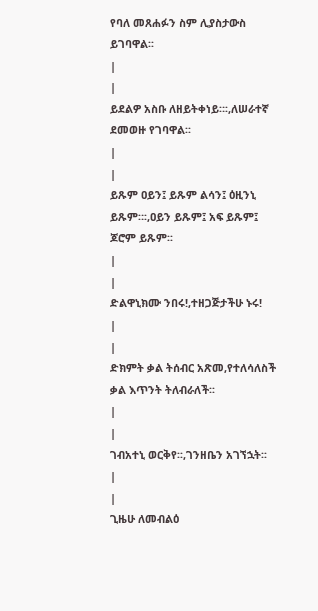የባለ መጸሐፉን ስም ሊያስታውስ ይገባዋል፡፡
|
|
ይደልዎ አስቡ ለዘይትቀነይ።፡,ለሠራተኛ ደመወዙ የገባዋል፡፡
|
|
ይጹም ዐይን፤ ይጹም ልሳን፤ ዕዚንኒ ይጹም።፡,ዐይን ይጹም፤ አፍ ይጹም፤ ጆሮም ይጹም፡፡
|
|
ድልዋኒክሙ ንበሩ!,ተዘጋጅታችሁ ኑሩ!
|
|
ድክምት ቃል ትሰብር አጽመ,የተለሳለስች ቃል እጥንት ትለብራለች፡፡
|
|
ገብአተኒ ወርቅየ፡፡,ገንዘቤን አገኘኋት፡፡
|
|
ጊዜሁ ለመብልዕ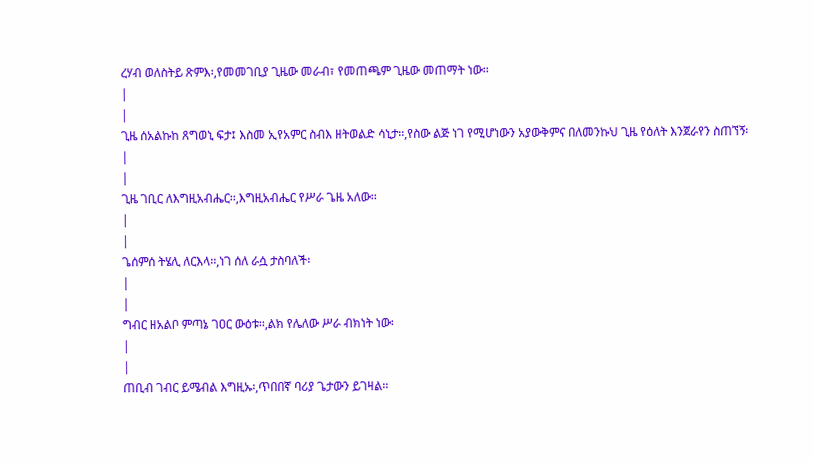ረሃብ ወለስትይ ጽምእ፡,የመመገቢያ ጊዜው መራብ፣ የመጠጫም ጊዜው መጠማት ነው፡፡
|
|
ጊዜ ሰአልኩከ ጸግወኒ ፍታ፤ እስመ ኢየአምር ስብእ ዘትወልድ ሳኒታ፡፡,የስው ልጅ ነገ የሚሆነውን አያውቅምና በለመንኩህ ጊዜ የዕለት እንጀራየን ስጠኘኝ፡
|
|
ጊዜ ገቢር ለእግዚአብሔር፡፡,እግዚአብሔር የሥራ ጌዜ አለው፡፡
|
|
ጌሰምሰ ትሄሊ ለርእላ፡፡,ነገ ሰለ ራሷ ታስባለች፡
|
|
ግብር ዘአልቦ ምጣኔ ገዐር ውዕቱ፡፡,ልክ የሌለው ሥራ ብክነት ነው፡
|
|
ጠቢብ ገብር ይሜብል እግዚኡ፡,ጥበበኛ ባሪያ ጌታውን ይገዛል፡፡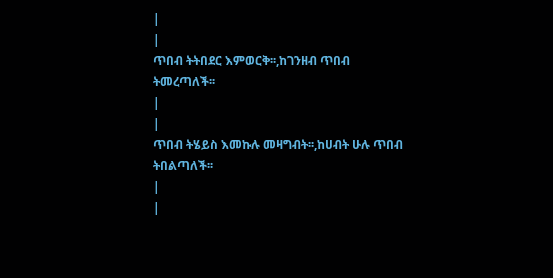|
|
ጥበብ ትትበደር እምወርቅ፡፡,ከገንዘብ ጥበብ ትመረጣለች፡፡
|
|
ጥበብ ትሄይስ እመኩሉ መዛግብት፡፡,ከሀብት ሁሉ ጥበብ ትበልጣለች፡፡
|
|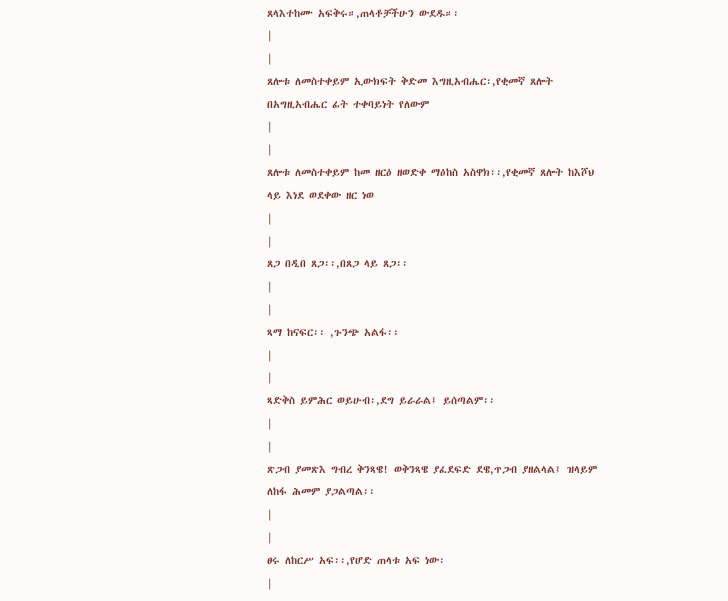ጸላእተከሙ አፍቅሩ።,ጠላቶቻችሁን ውደዱ።፡
|
|
ጸሎቱ ለመስተቀይም ኢውክፍት ቅድመ እግዚአብሔር፡,የቂመኛ ጸሎት በአግዚአብሔር ፊት ተቀባይነት የለውም
|
|
ጸሎቱ ለመስተቀይም ከመ ዘርዕ ዘወድቀ ማዕከስ አስዋክ፡፡,የቂመኛ ጸሎት ከእሾህ ላይ እነደ ወደቀው ዘር ነወ
|
|
ጸጋ በዲበ ጸጋ፡፡,በጸጋ ላይ ጸጋ፡፡
|
|
ጻማ ከናፍር፡፡ ,ጉንጭ አልፋ፡፡
|
|
ጻድቅስ ይምሕር ወይሁብ፡,ደግ ይራራል፤ ይሰጣልም፡፡
|
|
ጽጋብ ያመጽእ ግብረ ቅንጻዌ! ወቅንጻዌ ያፈደፍድ ደዌ,ጥጋብ ያዘልላል፤ ዝላይም ለከፋ ሕመም ያጋልጣል፡፡
|
|
ፀሩ ለከርሥ አፍ፡፡,የሆድ ጠላቱ አፍ ነው፡
|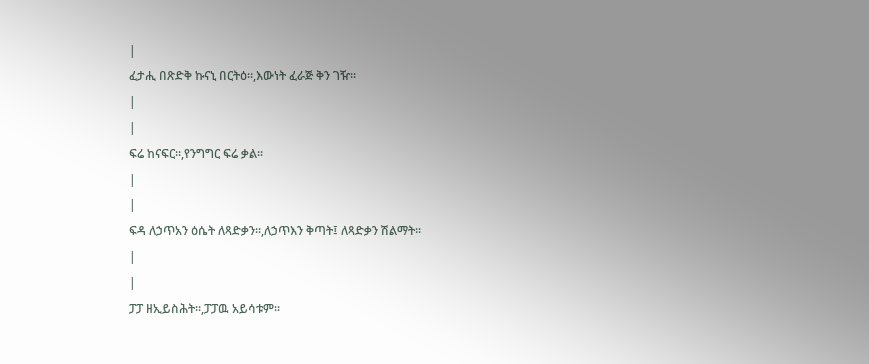|
ፈታሒ በጽድቅ ኩናኒ በርትዕ፡፡,እውነት ፈራጅ ቅን ገዥ፡፡
|
|
ፍሬ ከናፍር።,የንግግር ፍሬ ቃል፡፡
|
|
ፍዳ ለኃጥአን ዕሴት ለጻድቃን፡፡,ለኃጥእን ቅጣት፤ ለጻድቃን ሽልማት፡፡
|
|
ፓፓ ዘኢይስሕት፡፡,ፓፓዉ አይሳቱም፡፡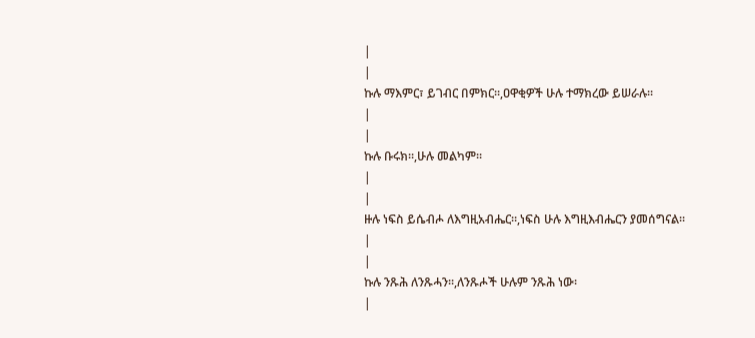|
|
ኩሉ ማእምር፣ ይገብር በምክር፡፡,ዐዋቂዎች ሁሉ ተማክረው ይሠራሉ፡፡
|
|
ኩሉ ቡሩክ፡፡,ሁሉ መልካም፡፡
|
|
ዙሉ ነፍስ ይሴብሖ ለእግዚአብሔር።,ነፍስ ሁሉ እግዚእብሔርን ያመሰግናል፡፡
|
|
ኩሉ ንጹሕ ለንጹሓን፡፡,ለንጹሖች ሁሉም ንጹሕ ነው፡
|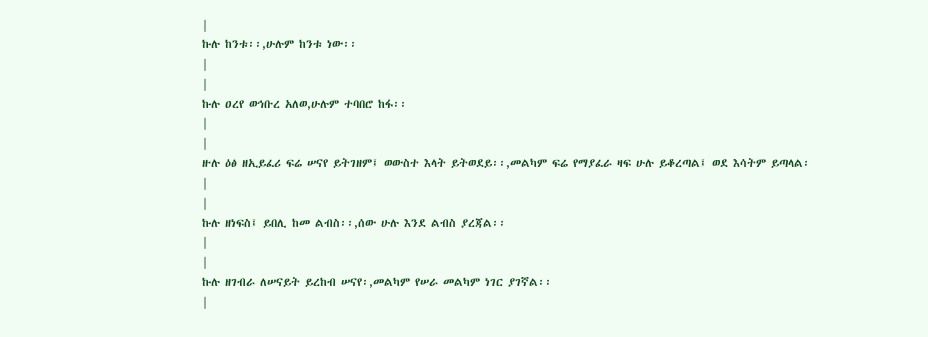|
ኩሉ ከንቱ፡፡,ሁሉም ከንቱ ነው፡፡
|
|
ኩሉ ዐረየ ወኅቡረ አለወ,ሁሉም ተባበሮ ከፋ፡፡
|
|
ዙሉ ዕፅ ዘኢይፈሪ ፍሬ ሠናየ ይትገዘም፤ ወውስተ እላት ይትወደይ፡፡,መልካም ፍሬ የማያፈራ ዛፍ ሁሉ ይቆረጣል፤ ወደ እሳትም ይጣላል፡
|
|
ኩሉ ዘነፍስ፤ ይበሊ ከመ ልብስ፡፡,ሰው ሁሉ እንደ ልብስ ያረጃል፡፡
|
|
ኩሉ ዘገብራ ለሠናይት ይረከብ ሠናየ፡,መልካም የሠራ መልካም ነገር ያገኛል፡፡
|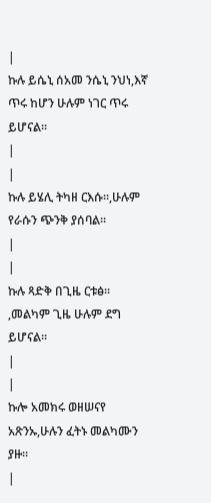|
ኩሉ ይሴኒ ሰአመ ንሴኒ ንህነ,እኛ ጥሩ ከሆን ሁሉም ነገር ጥሩ ይሆናል፡፡
|
|
ኩሉ ይሄሊ ትካዘ ርእሱ፡፡,ሁሉም የራሱን ጭንቅ ያሰባል፡፡
|
|
ኩሉ ጻድቅ በጊዜ ርቱፅ፡፡,መልካም ጊዜ ሁሉም ደግ ይሆናል፡፡
|
|
ኩሎ አመክሩ ወዘሠናየ አጽንኡ,ሁሉን ፈትኑ መልካሙን ያዙ።
|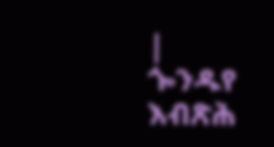|
ጐንዱየ እብጽሕ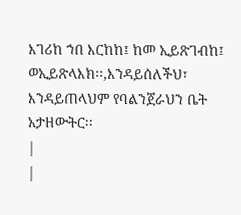እገሪከ ኀበ እርከከ፤ ከመ ኢይጽገብከ፤ ወኢይጽላእክ፡፡,እንዳይሰለችህ፣ እንዳይጠላህም የባልንጀራህን ቤት አታዘውትር፡፡
|
|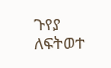ጉየያ ለፍትወተ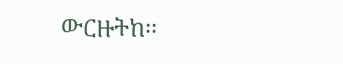ውርዙትከ፡፡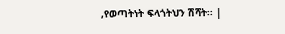,የወጣትነት ፍላጎትህን ሽሻት፡፡ |